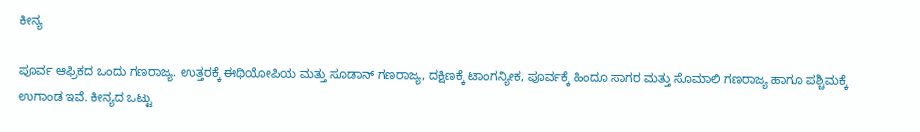ಕೀನ್ಯ

ಪೂರ್ವ ಆಫ್ರಿಕದ ಒಂದು ಗಣರಾಜ್ಯ. ಉತ್ತರಕ್ಕೆ ಈಥಿಯೋಪಿಯ ಮತ್ತು ಸೂಡಾನ್ ಗಣರಾಜ್ಯ, ದಕ್ಷಿಣಕ್ಕೆ ಟಾಂಗನ್ಯೀಕ, ಪೂರ್ವಕ್ಕೆ ಹಿಂದೂ ಸಾಗರ ಮತ್ತು ಸೊಮಾಲಿ ಗಣರಾಜ್ಯ ಹಾಗೂ ಪಶ್ಚಿಮಕ್ಕೆ ಉಗಾಂಡ ಇವೆ. ಕೀನ್ಯದ ಒಟ್ಟು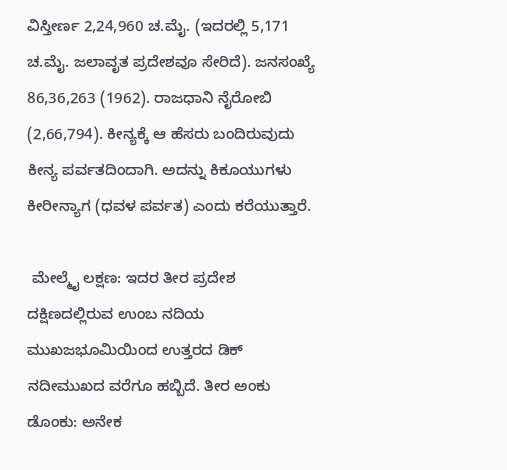ವಿಸ್ತೀರ್ಣ 2,24,960 ಚ.ಮೈ. (ಇದರಲ್ಲಿ 5,171 ಚ.ಮೈ. ಜಲಾವೃತ ಪ್ರದೇಶವೂ ಸೇರಿದೆ). ಜನಸಂಖ್ಯೆ 86,36,263 (1962). ರಾಜಧಾನಿ ನೈರೋಬಿ (2,66,794). ಕೀನ್ಯಕ್ಕೆ ಆ ಹೆಸರು ಬಂದಿರುವುದು ಕೀನ್ಯ ಪರ್ವತದಿಂದಾಗಿ. ಅದನ್ನು ಕಿಕೂಯುಗಳು ಕೀರೀನ್ಯಾಗ (ಧವಳ ಪರ್ವತ) ಎಂದು ಕರೆಯುತ್ತಾರೆ.

 ಮೇಲ್ಮೈ ಲಕ್ಷಣ: ಇದರ ತೀರ ಪ್ರದೇಶ ದಕ್ಷಿಣದಲ್ಲಿರುವ ಉಂಬ ನದಿಯ ಮುಖಜಭೂಮಿಯಿಂದ ಉತ್ತರದ ಡಿಕ್ ನದೀಮುಖದ ವರೆಗೂ ಹಬ್ಬಿದೆ. ತೀರ ಅಂಕು ಡೊಂಕು: ಅನೇಕ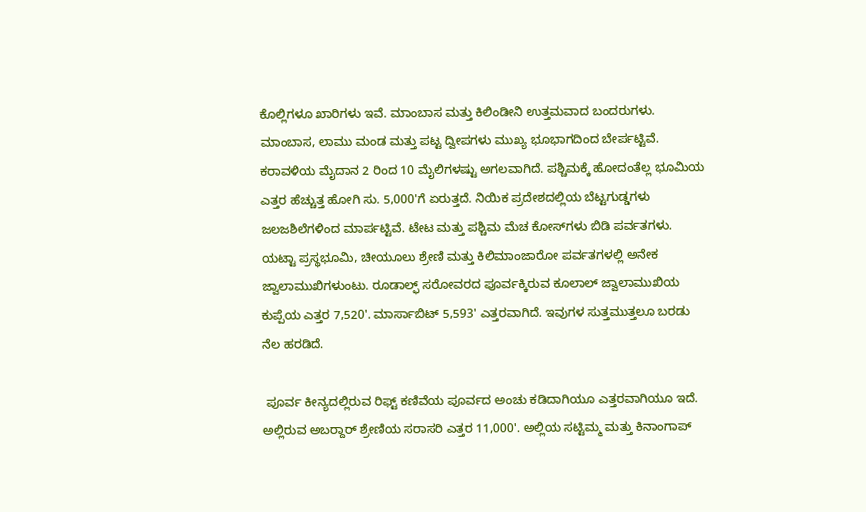ಕೊಲ್ಲಿಗಳೂ ಖಾರಿಗಳು ಇವೆ. ಮಾಂಬಾಸ ಮತ್ತು ಕಿಲಿಂಡೀನಿ ಉತ್ತಮವಾದ ಬಂದರುಗಳು. ಮಾಂಬಾಸ, ಲಾಮು ಮಂಡ ಮತ್ತು ಪಟ್ಟ ದ್ವೀಪಗಳು ಮುಖ್ಯ ಭೂಭಾಗದಿಂದ ಬೇರ್ಪಟ್ಟಿವೆ. ಕರಾವಳಿಯ ಮೈದಾನ 2 ರಿಂದ 10 ಮೈಲಿಗಳಷ್ಟು ಅಗಲವಾಗಿದೆ. ಪಶ್ಚಿಮಕ್ಕೆ ಹೋದಂತೆಲ್ಲ ಭೂಮಿಯ ಎತ್ತರ ಹೆಚ್ಚುತ್ತ ಹೋಗಿ ಸು. 5,000'ಗೆ ಏರುತ್ತದೆ. ನಿಯಿಕ ಪ್ರದೇಶದಲ್ಲಿಯ ಬೆಟ್ಟಗುಡ್ಡಗಳು ಜಲಜಶಿಲೆಗಳಿಂದ ಮಾರ್ಪಟ್ಟಿವೆ. ಟೇಟ ಮತ್ತು ಪಶ್ಚಿಮ ಮೆಚ ಕೋಸ್‍ಗಳು ಬಿಡಿ ಪರ್ವತಗಳು. ಯಟ್ಟಾ ಪ್ರಸ್ಥಭೂಮಿ, ಚೀಯೂಲು ಶ್ರೇಣಿ ಮತ್ತು ಕಿಲಿಮಾಂಜಾರೋ ಪರ್ವತಗಳಲ್ಲಿ ಅನೇಕ ಜ್ವಾಲಾಮುಖಿಗಳುಂಟು. ರೂಡಾಲ್ಫ್ ಸರೋವರದ ಪೂರ್ವಕ್ಕಿರುವ ಕೂಲಾಲ್ ಜ್ವಾಲಾಮುಖಿಯ ಕುಪ್ಪೆಯ ಎತ್ತರ 7,520'. ಮಾರ್ಸಾಬಿಟ್ 5,593' ಎತ್ತರವಾಗಿದೆ. ಇವುಗಳ ಸುತ್ತಮುತ್ತಲೂ ಬರಡು ನೆಲ ಹರಡಿದೆ.

 ಪೂರ್ವ ಕೀನ್ಯದಲ್ಲಿರುವ ರಿಫ್ಟ್ ಕಣಿವೆಯ ಪೂರ್ವದ ಅಂಚು ಕಡಿದಾಗಿಯೂ ಎತ್ತರವಾಗಿಯೂ ಇದೆ. ಅಲ್ಲಿರುವ ಅಬರ್‍ದಾರ್ ಶ್ರೇಣಿಯ ಸರಾಸರಿ ಎತ್ತರ 11,000'. ಅಲ್ಲಿಯ ಸಟ್ಟಿಮ್ಮ ಮತ್ತು ಕಿನಾಂಗಾಪ್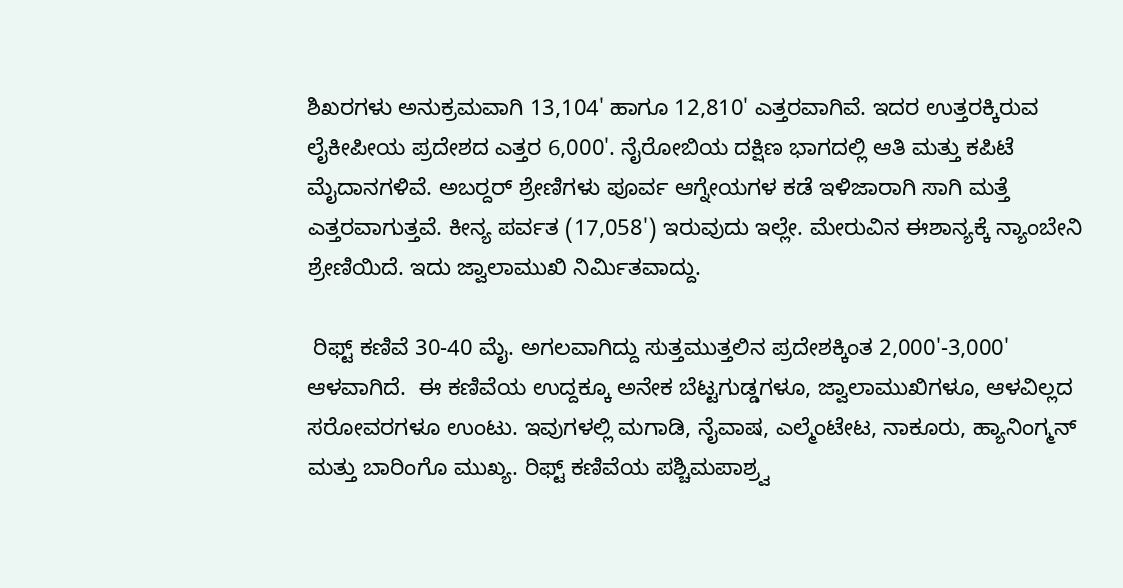ಶಿಖರಗಳು ಅನುಕ್ರಮವಾಗಿ 13,104' ಹಾಗೂ 12,810' ಎತ್ತರವಾಗಿವೆ. ಇದರ ಉತ್ತರಕ್ಕಿರುವ ಲೈಕೀಪೀಯ ಪ್ರದೇಶದ ಎತ್ತರ 6,000'. ನೈರೋಬಿಯ ದಕ್ಷಿಣ ಭಾಗದಲ್ಲಿ ಆತಿ ಮತ್ತು ಕಪಿಟೆ ಮೈದಾನಗಳಿವೆ. ಅಬರ್‍ದರ್ ಶ್ರೇಣಿಗಳು ಪೂರ್ವ ಆಗ್ನೇಯಗಳ ಕಡೆ ಇಳಿಜಾರಾಗಿ ಸಾಗಿ ಮತ್ತೆ ಎತ್ತರವಾಗುತ್ತವೆ. ಕೀನ್ಯ ಪರ್ವತ (17,058') ಇರುವುದು ಇಲ್ಲೇ. ಮೇರುವಿನ ಈಶಾನ್ಯಕ್ಕೆ ನ್ಯಾಂಬೇನಿ ಶ್ರೇಣಿಯಿದೆ. ಇದು ಜ್ವಾಲಾಮುಖಿ ನಿರ್ಮಿತವಾದ್ದು.

 ರಿಫ್ಟ್ ಕಣಿವೆ 30-40 ಮೈ. ಅಗಲವಾಗಿದ್ದು ಸುತ್ತಮುತ್ತಲಿನ ಪ್ರದೇಶಕ್ಕಿಂತ 2,000'-3,000' ಆಳವಾಗಿದೆ.  ಈ ಕಣಿವೆಯ ಉದ್ದಕ್ಕೂ ಅನೇಕ ಬೆಟ್ಟಗುಡ್ಡಗಳೂ, ಜ್ವಾಲಾಮುಖಿಗಳೂ, ಆಳವಿಲ್ಲದ ಸರೋವರಗಳೂ ಉಂಟು. ಇವುಗಳಲ್ಲಿ ಮಗಾಡಿ, ನೈವಾಷ, ಎಲ್ಮೆಂಟೇಟ, ನಾಕೂರು, ಹ್ಯಾನಿಂಗ್ಮನ್ ಮತ್ತು ಬಾರಿಂಗೊ ಮುಖ್ಯ. ರಿಫ್ಟ್ ಕಣಿವೆಯ ಪಶ್ಚಿಮಪಾಶ್ರ್ವ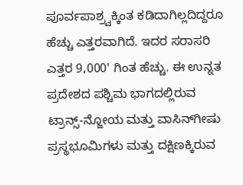ಪೂರ್ವಪಾಶ್ರ್ವಕ್ಕಿಂತ ಕಡಿದಾಗಿಲ್ಲದಿದ್ದರೂ ಹೆಚ್ಚು ಎತ್ತರವಾಗಿದೆ. ಇದರ ಸರಾಸರಿ ಎತ್ತರ 9,000' ಗಿಂತ ಹೆಚ್ಚು. ಈ ಉನ್ನತ ಪ್ರದೇಶದ ಪಶ್ಚಿಮ ಭಾಗದಲ್ಲಿರುವ ಟ್ರಾನ್ಸ್-ನ್ಜೋಯ ಮತ್ತು ವಾಸಿನ್‍ಗೀಷು ಪ್ರಸ್ಥಭೂಮಿಗಳು ಮತ್ತು ದಕ್ಷಿಣಕ್ಕಿರುವ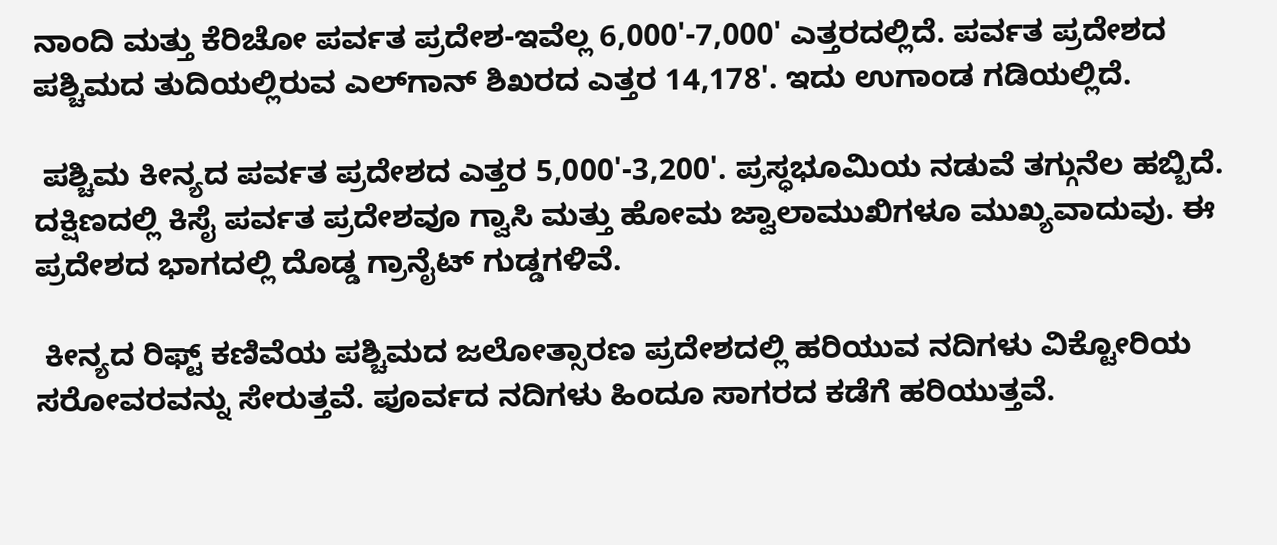ನಾಂದಿ ಮತ್ತು ಕೆರಿಚೋ ಪರ್ವತ ಪ್ರದೇಶ-ಇವೆಲ್ಲ 6,000'-7,000' ಎತ್ತರದಲ್ಲಿದೆ. ಪರ್ವತ ಪ್ರದೇಶದ ಪಶ್ಚಿಮದ ತುದಿಯಲ್ಲಿರುವ ಎಲ್‍ಗಾನ್ ಶಿಖರದ ಎತ್ತರ 14,178'. ಇದು ಉಗಾಂಡ ಗಡಿಯಲ್ಲಿದೆ.

 ಪಶ್ಚಿಮ ಕೀನ್ಯದ ಪರ್ವತ ಪ್ರದೇಶದ ಎತ್ತರ 5,000'-3,200'. ಪ್ರಸ್ಧಭೂಮಿಯ ನಡುವೆ ತಗ್ಗುನೆಲ ಹಬ್ಬಿದೆ. ದಕ್ಷಿಣದಲ್ಲಿ ಕಿಸೈ ಪರ್ವತ ಪ್ರದೇಶವೂ ಗ್ವಾಸಿ ಮತ್ತು ಹೋಮ ಜ್ವಾಲಾಮುಖಿಗಳೂ ಮುಖ್ಯವಾದುವು. ಈ ಪ್ರದೇಶದ ಭಾಗದಲ್ಲಿ ದೊಡ್ಡ ಗ್ರಾನೈಟ್ ಗುಡ್ಡಗಳಿವೆ.

 ಕೀನ್ಯದ ರಿಫ್ಟ್ ಕಣಿವೆಯ ಪಶ್ಚಿಮದ ಜಲೋತ್ಸಾರಣ ಪ್ರದೇಶದಲ್ಲಿ ಹರಿಯುವ ನದಿಗಳು ವಿಕ್ಟೋರಿಯ ಸರೋವರವನ್ನು ಸೇರುತ್ತವೆ. ಪೂರ್ವದ ನದಿಗಳು ಹಿಂದೂ ಸಾಗರದ ಕಡೆಗೆ ಹರಿಯುತ್ತವೆ.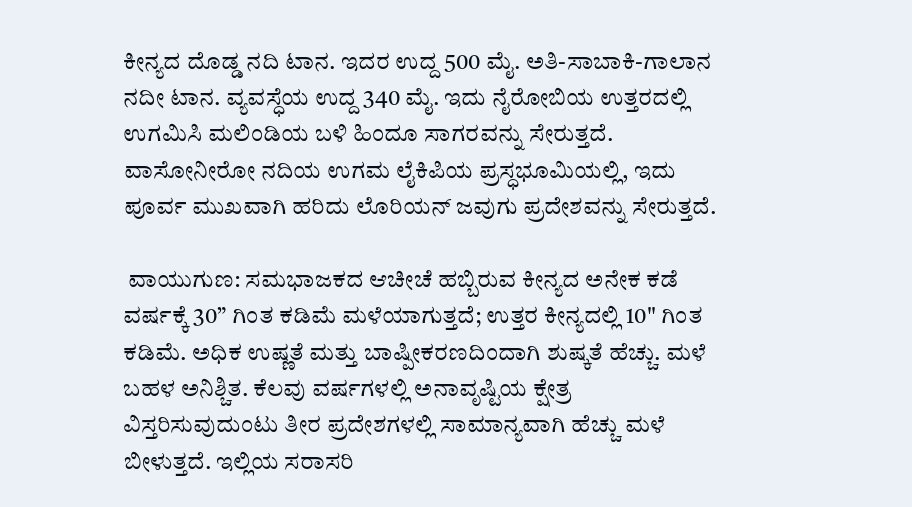ಕೀನ್ಯದ ದೊಡ್ಡ ನದಿ ಟಾನ. ಇದರ ಉದ್ದ 500 ಮೈ. ಅತಿ-ಸಾಬಾಕಿ-ಗಾಲಾನ ನದೀ ಟಾನ. ವ್ಯವಸ್ಧೆಯ ಉದ್ದ 340 ಮೈ. ಇದು ನೈರೋಬಿಯ ಉತ್ತರದಲ್ಲಿ ಉಗಮಿಸಿ ಮಲಿಂಡಿಯ ಬಳಿ ಹಿಂದೂ ಸಾಗರವನ್ನು ಸೇರುತ್ತದೆ. ವಾಸೋನೀರೋ ನದಿಯ ಉಗಮ ಲೈಕಿಪಿಯ ಪ್ರಸ್ಧಭೂಮಿಯಲ್ಲಿ, ಇದು ಪೂರ್ವ ಮುಖವಾಗಿ ಹರಿದು ಲೊರಿಯನ್ ಜವುಗು ಪ್ರದೇಶವನ್ನು ಸೇರುತ್ತದೆ.

 ವಾಯುಗುಣ: ಸಮಭಾಜಕದ ಆಚೀಚೆ ಹಬ್ಬಿರುವ ಕೀನ್ಯದ ಅನೇಕ ಕಡೆ ವರ್ಷಕ್ಕೆ 30” ಗಿಂತ ಕಡಿಮೆ ಮಳೆಯಾಗುತ್ತದೆ; ಉತ್ತರ ಕೀನ್ಯದಲ್ಲಿ 10" ಗಿಂತ ಕಡಿಮೆ. ಅಧಿಕ ಉಷ್ಣತೆ ಮತ್ತು ಬಾಷ್ಪೀಕರಣದಿಂದಾಗಿ ಶುಷ್ಕತೆ ಹೆಚ್ಚು. ಮಳೆ ಬಹಳ ಅನಿಶ್ಚಿತ. ಕೆಲವು ವರ್ಷಗಳಲ್ಲಿ ಅನಾವೃಷ್ಟಿಯ ಕ್ಷೇತ್ರ ವಿಸ್ತರಿಸುವುದುಂಟು ತೀರ ಪ್ರದೇಶಗಳಲ್ಲಿ ಸಾಮಾನ್ಯವಾಗಿ ಹೆಚ್ಚು ಮಳೆ ಬೀಳುತ್ತದೆ. ಇಲ್ಲಿಯ ಸರಾಸರಿ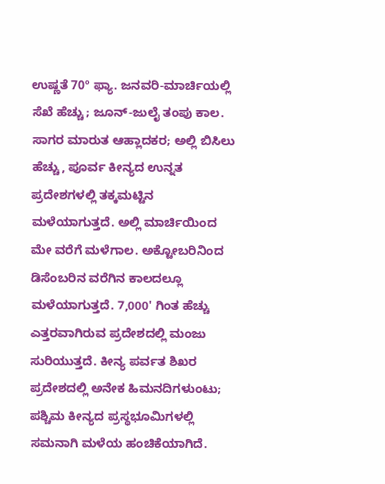ಉಷ್ಣತೆ 70º ಫ್ಯಾ. ಜನವರಿ-ಮಾರ್ಚಿಯಲ್ಲಿ ಸೆಖೆ ಹೆಚ್ಚು; ಜೂನ್-ಜುಲೈ ತಂಪು ಕಾಲ. ಸಾಗರ ಮಾರುತ ಆಹ್ಲಾದಕರ; ಅಲ್ಲಿ ಬಿಸಿಲು ಹೆಚ್ಚು, ಪೂರ್ವ ಕೀನ್ಯದ ಉನ್ನತ ಪ್ರದೇಶಗಳಲ್ಲಿ ತಕ್ಕಮಟ್ಟಿನ ಮಳೆಯಾಗುತ್ತದೆ. ಅಲ್ಲಿ ಮಾರ್ಚಿಯಿಂದ ಮೇ ವರೆಗೆ ಮಳೆಗಾಲ. ಅಕ್ಟೋಬರಿನಿಂದ ಡಿಸೆಂಬರಿನ ವರೆಗಿನ ಕಾಲದಲ್ಲೂ ಮಳೆಯಾಗುತ್ತದೆ. 7,000' ಗಿಂತ ಹೆಚ್ಚು ಎತ್ತರವಾಗಿರುವ ಪ್ರದೇಶದಲ್ಲಿ ಮಂಜು ಸುರಿಯುತ್ತದೆ. ಕೀನ್ಯ ಪರ್ವತ ಶಿಖರ ಪ್ರದೇಶದಲ್ಲಿ ಅನೇಕ ಹಿಮನದಿಗಳುಂಟು; ಪಶ್ಚಿಮ ಕೀನ್ಯದ ಪ್ರಸ್ಧಭೂಮಿಗಳಲ್ಲಿ ಸಮನಾಗಿ ಮಳೆಯ ಹಂಚಿಕೆಯಾಗಿದೆ.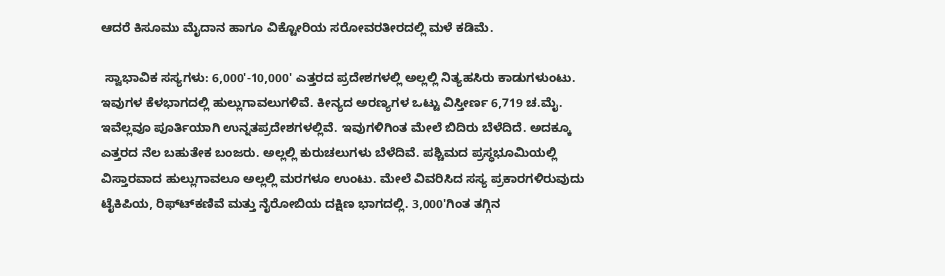ಆದರೆ ಕಿಸೂಮು ಮೈದಾನ ಹಾಗೂ ವಿಕ್ಟೋರಿಯ ಸರೋವರತೀರದಲ್ಲಿ ಮಳೆ ಕಡಿಮೆ.

 ಸ್ವಾಭಾವಿಕ ಸಸ್ಯಗಳು: 6,000'-10,000' ಎತ್ತರದ ಪ್ರದೇಶಗಳಲ್ಲಿ ಅಲ್ಲಲ್ಲಿ ನಿತ್ಯಹಸಿರು ಕಾಡುಗಳುಂಟು. ಇವುಗಳ ಕೆಳಭಾಗದಲ್ಲಿ ಹುಲ್ಲುಗಾವಲುಗಳಿವೆ. ಕೀನ್ಯದ ಅರಣ್ಯಗಳ ಒಟ್ಟು ವಿಸ್ತೀರ್ಣ 6,719 ಚ.ಮೈ. ಇವೆಲ್ಲವೂ ಪೂರ್ತಿಯಾಗಿ ಉನ್ನತಪ್ರದೇಶಗಳಲ್ಲಿವೆ. ಇವುಗಳಿಗಿಂತ ಮೇಲೆ ಬಿದಿರು ಬೆಳೆದಿದೆ. ಅದಕ್ಕೂ ಎತ್ತರದ ನೆಲ ಬಹುತೇಕ ಬಂಜರು. ಅಲ್ಲಲ್ಲಿ ಕುರುಚಲುಗಳು ಬೆಳೆದಿವೆ. ಪಶ್ಚಿಮದ ಪ್ರಸ್ಧಭೂಮಿಯಲ್ಲಿ ವಿಸ್ತಾರವಾದ ಹುಲ್ಲುಗಾವಲೂ ಅಲ್ಲಲ್ಲಿ ಮರಗಳೂ ಉಂಟು. ಮೇಲೆ ವಿವರಿಸಿದ ಸಸ್ಯ ಪ್ರಕಾರಗಳಿರುವುದು ಟೈಕಿಪಿಯ, ರಿಫ್ಟ್‍ಕಣಿವೆ ಮತ್ತು ನೈರೋಬಿಯ ದಕ್ಷಿಣ ಭಾಗದಲ್ಲಿ. 3,000'ಗಿಂತ ತಗ್ಗಿನ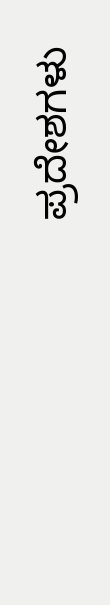ಪ್ರದೇಶಗಳು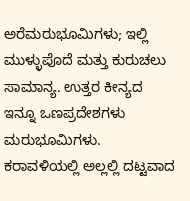ಅರೆಮರುಭೂಮಿಗಳು; ಇಲ್ಲಿ ಮುಳ್ಳುಪೊದೆ ಮತ್ತು ಕುರುಚಲು ಸಾಮಾನ್ಯ. ಉತ್ತರ ಕೀನ್ಯದ ಇನ್ನೂ ಒಣಪ್ರದೇಶಗಳು ಮರುಭೂಮಿಗಳು. ಕರಾವಳಿಯಲ್ಲಿ ಅಲ್ಲಲ್ಲಿ ದಟ್ಟವಾದ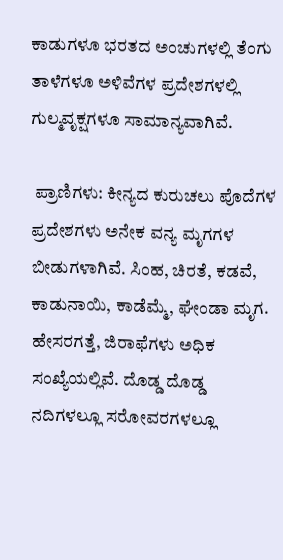ಕಾಡುಗಳೂ ಭರತದ ಅಂಚುಗಳಲ್ಲಿ ತೆಂಗು ತಾಳೆಗಳೂ ಅಳಿವೆಗಳ ಪ್ರದೇಶಗಳಲ್ಲಿ ಗುಲ್ಮವೃಕ್ಷಗಳೂ ಸಾಮಾನ್ಯವಾಗಿವೆ.

 ಪ್ರಾಣಿಗಳು: ಕೀನ್ಯದ ಕುರುಚಲು ಪೊದೆಗಳ ಪ್ರದೇಶಗಳು ಅನೇಕ ವನ್ಯ ಮೃಗಗಳ ಬೀಡುಗಳಾಗಿವೆ. ಸಿಂಹ, ಚಿರತೆ, ಕಡವೆ, ಕಾಡುನಾಯಿ, ಕಾಡೆಮ್ಮೆ, ಘೇಂಡಾ ಮೃಗ. ಹೇಸರಗತ್ತೆ, ಜಿರಾಫೆಗಳು ಅಧಿಕ ಸಂಖ್ಯೆಯಲ್ಲಿವೆ. ದೊಡ್ಡ ದೊಡ್ಡ ನದಿಗಳಲ್ಲೂ ಸರೋವರಗಳಲ್ಲೂ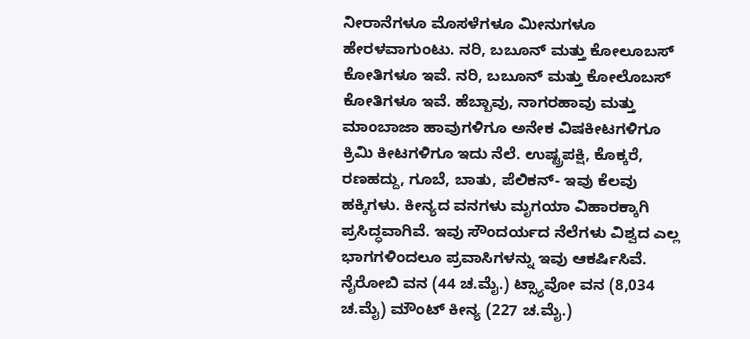ನೀರಾನೆಗಳೂ ಮೊಸಳೆಗಳೂ ಮೀನುಗಳೂ ಹೇರಳವಾಗುಂಟು. ನರಿ, ಬಬೂನ್ ಮತ್ತು ಕೋಲೂಬಸ್ ಕೋತಿಗಳೂ ಇವೆ. ನರಿ, ಬಬೂನ್ ಮತ್ತು ಕೋಲೊಬಸ್ ಕೋತಿಗಳೂ ಇವೆ. ಹೆಬ್ಬಾವು, ನಾಗರಹಾವು ಮತ್ತು ಮಾಂಬಾಜಾ ಹಾವುಗಳಿಗೂ ಅನೇಕ ವಿಷಕೀಟಗಳಿಗೂ ಕ್ರಿಮಿ ಕೀಟಗಳಿಗೂ ಇದು ನೆಲೆ. ಉಷ್ಟ್ರಪಕ್ಷಿ, ಕೊಕ್ಕರೆ, ರಣಹದ್ದು, ಗೂಬೆ, ಬಾತು, ಪೆಲಿಕನ್- ಇವು ಕೆಲವು ಹಕ್ಕಿಗಳು. ಕೀನ್ಯದ ವನಗಳು ಮೃಗಯಾ ವಿಹಾರಕ್ಕಾಗಿ ಪ್ರಸಿದ್ಧವಾಗಿವೆ. ಇವು ಸೌಂದರ್ಯದ ನೆಲೆಗಳು ವಿಶ್ವದ ಎಲ್ಲ ಭಾಗಗಳಿಂದಲೂ ಪ್ರವಾಸಿಗಳನ್ನು ಇವು ಆಕರ್ಷಿಸಿವೆ. ನೈರೋಬಿ ವನ (44 ಚ.ಮೈ.) ಟ್ಸ್ಯಾವೋ ವನ (8,034 ಚ.ಮೈ) ಮೌಂಟ್ ಕೀನ್ಯ (227 ಚ.ಮೈ.)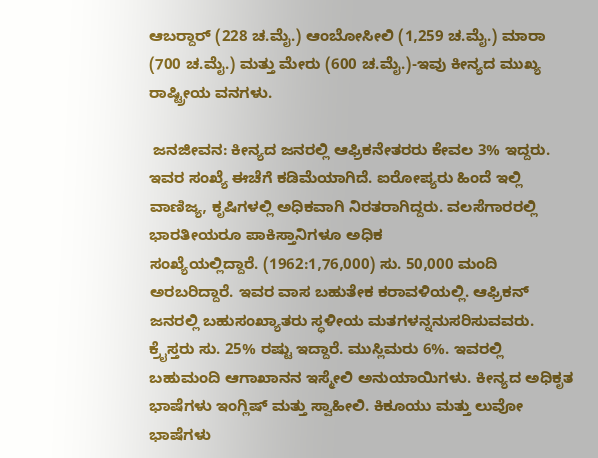ಆಬರ್‍ದಾರ್ (228 ಚ.ಮೈ.) ಆಂಬೋಸೀಲಿ (1,259 ಚ.ಮೈ.) ಮಾರಾ (700 ಚ.ಮೈ.) ಮತ್ತು ಮೇರು (600 ಚ.ಮೈ.)-ಇವು ಕೀನ್ಯದ ಮುಖ್ಯ ರಾಷ್ಟ್ರೀಯ ವನಗಳು.

 ಜನಜೀವನ: ಕೀನ್ಯದ ಜನರಲ್ಲಿ ಆಫ್ರಿಕನೇತರರು ಕೇವಲ 3% ಇದ್ದರು. ಇವರ ಸಂಖ್ಯೆ ಈಚೆಗೆ ಕಡಿಮೆಯಾಗಿದೆ. ಐರೋಪ್ಯರು ಹಿಂದೆ ಇಲ್ಲಿ ವಾಣಿಜ್ಯ, ಕೃಷಿಗಳಲ್ಲಿ ಅಧಿಕವಾಗಿ ನಿರತರಾಗಿದ್ದರು. ವಲಸೆಗಾರರಲ್ಲಿ ಭಾರತೀಯರೂ ಪಾಕಿಸ್ತಾನಿಗಳೂ ಅಧಿಕ
ಸಂಖ್ಯೆಯಲ್ಲಿದ್ದಾರೆ. (1962:1,76,000) ಸು. 50,000 ಮಂದಿ ಅರಬರಿದ್ದಾರೆ. ಇವರ ವಾಸ ಬಹುತೇಕ ಕರಾವಳಿಯಲ್ಲಿ. ಆಫ್ರಿಕನ್ ಜನರಲ್ಲಿ ಬಹುಸಂಖ್ಯಾತರು ಸ್ಧಳೀಯ ಮತಗಳನ್ನನುಸರಿಸುವವರು. ಕ್ರೈಸ್ತರು ಸು. 25% ರಷ್ಟು ಇದ್ದಾರೆ. ಮುಸ್ಲಿಮರು 6%. ಇವರಲ್ಲಿ ಬಹುಮಂದಿ ಆಗಾಖಾನನ ಇಸ್ಮೇಲಿ ಅನುಯಾಯಿಗಳು. ಕೀನ್ಯದ ಅಧಿಕೃತ ಭಾಷೆಗಳು ಇಂಗ್ಲಿಷ್ ಮತ್ತು ಸ್ವಾಹೀಲಿ. ಕಿಕೂಯು ಮತ್ತು ಲುವೋ ಭಾಷೆಗಳು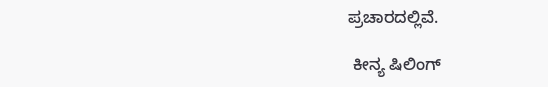ಪ್ರಚಾರದಲ್ಲಿವೆ.

 ಕೀನ್ಯ ಷಿಲಿಂಗ್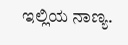ಇಲ್ಲಿಯ ನಾಣ್ಯ.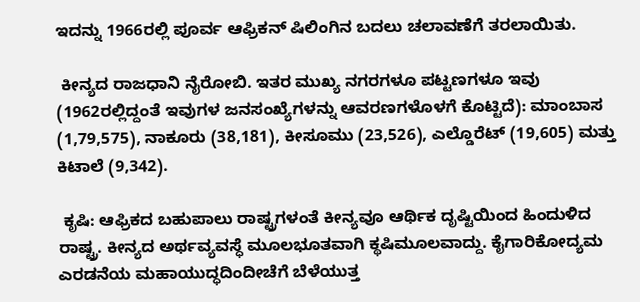ಇದನ್ನು 1966ರಲ್ಲಿ ಪೂರ್ವ ಆಫ್ರಿಕನ್ ಷಿಲಿಂಗಿನ ಬದಲು ಚಲಾವಣೆಗೆ ತರಲಾಯಿತು.

 ಕೀನ್ಯದ ರಾಜಧಾನಿ ನೈರೋಬಿ. ಇತರ ಮುಖ್ಯ ನಗರಗಳೂ ಪಟ್ಟಣಗಳೂ ಇವು (1962ರಲ್ಲಿದ್ದಂತೆ ಇವುಗಳ ಜನಸಂಖ್ಯೆಗಳನ್ನು ಆವರಣಗಳೊಳಗೆ ಕೊಟ್ಟಿದೆ): ಮಾಂಬಾಸ (1,79,575), ನಾಕೂರು (38,181), ಕೀಸೂಮು (23,526), ಎಲ್ಡೊರೆಟ್ (19,605) ಮತ್ತು ಕಿಟಾಲೆ (9,342).

 ಕೃಷಿ: ಆಫ್ರಿಕದ ಬಹುಪಾಲು ರಾಷ್ಟ್ರಗಳಂತೆ ಕೀನ್ಯವೂ ಆರ್ಥಿಕ ದೃಷ್ಟಿಯಿಂದ ಹಿಂದುಳಿದ ರಾಷ್ಟ್ರ. ಕೀನ್ಯದ ಅರ್ಥವ್ಯವಸ್ಧೆ ಮೂಲಭೂತವಾಗಿ ಕ್ಥಷಿಮೂಲವಾದ್ದು. ಕೈಗಾರಿಕೋದ್ಯಮ ಎರಡನೆಯ ಮಹಾಯುದ್ಧದಿಂದೀಚೆಗೆ ಬೆಳೆಯುತ್ತ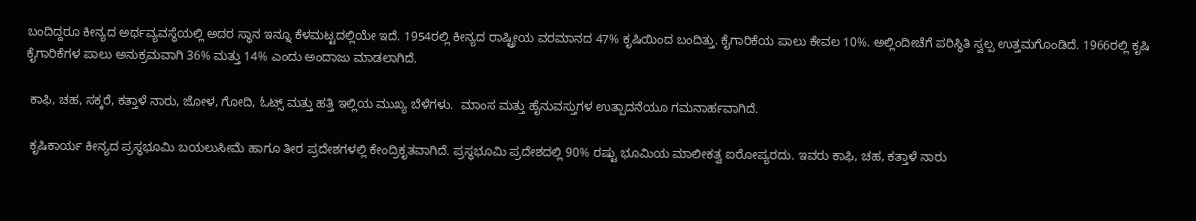ಬಂದಿದ್ದರೂ ಕೀನ್ಯದ ಅರ್ಥವ್ಯವಸ್ಧೆಯಲ್ಲಿ ಅದರ ಸ್ಧಾನ ಇನ್ನೂ ಕೆಳಮಟ್ಟದಲ್ಲಿಯೇ ಇದೆ. 1954ರಲ್ಲಿ ಕೀನ್ಯದ ರಾಷ್ಟ್ರೀಯ ವರಮಾನದ 47% ಕೃಷಿಯಿಂದ ಬಂದಿತ್ತು. ಕೈಗಾರಿಕೆಯ ಪಾಲು ಕೇವಲ 10%. ಅಲ್ಲಿಂದೀಚೆಗೆ ಪರಿಸ್ಧಿತಿ ಸ್ವಲ್ಪ ಉತ್ತಮಗೊಂಡಿದೆ. 1966ರಲ್ಲಿ ಕೃಷಿ ಕೈಗಾರಿಕೆಗಳ ಪಾಲು ಅನುಕ್ರಮವಾಗಿ 36% ಮತ್ತು 14% ಎಂದು ಅಂದಾಜು ಮಾಡಲಾಗಿದೆ.

 ಕಾಫಿ, ಚಹ, ಸಕ್ಕರೆ, ಕತ್ತಾಳೆ ನಾರು, ಜೋಳ, ಗೋದಿ, ಓಟ್ಸ್ ಮತ್ತು ಹತ್ತಿ ಇಲ್ಲಿಯ ಮುಖ್ಯ ಬೆಳೆಗಳು.  ಮಾಂಸ ಮತ್ತು ಹೈನುವಸ್ತುಗಳ ಉತ್ಪಾದನೆಯೂ ಗಮನಾರ್ಹವಾಗಿದೆ.

 ಕೃಷಿಕಾರ್ಯ ಕೀನ್ಯದ ಪ್ರಸ್ಧಭೂಮಿ ಬಯಲುಸೀಮೆ ಹಾಗೂ ತೀರ ಪ್ರದೇಶಗಳಲ್ಲಿ ಕೇಂದ್ರಿಕೃತವಾಗಿದೆ. ಪ್ರಸ್ಧಭೂಮಿ ಪ್ರದೇಶದಲ್ಲಿ 90% ರಷ್ಟು ಭೂಮಿಯ ಮಾಲೀಕತ್ವ ಐರೋಪ್ಯರದು. ಇವರು ಕಾಫಿ, ಚಹ, ಕತ್ತಾಳೆ ನಾರು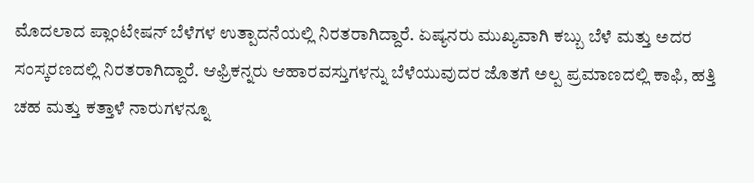ಮೊದಲಾದ ಪ್ಲಾಂಟೇಷನ್ ಬೆಳೆಗಳ ಉತ್ಪಾದನೆಯಲ್ಲಿ ನಿರತರಾಗಿದ್ದಾರೆ. ಏಷ್ಯನರು ಮುಖ್ಯವಾಗಿ ಕಬ್ಬು ಬೆಳೆ ಮತ್ತು ಅದರ ಸಂಸ್ಕರಣದಲ್ಲಿ ನಿರತರಾಗಿದ್ದಾರೆ. ಆಫ್ರಿಕನ್ನರು ಆಹಾರವಸ್ತುಗಳನ್ನು ಬೆಳೆಯುವುದರ ಜೊತಗೆ ಅಲ್ಪ ಪ್ರಮಾಣದಲ್ಲಿ ಕಾಫಿ, ಹತ್ತಿ ಚಹ ಮತ್ತು ಕತ್ತಾಳೆ ನಾರುಗಳನ್ನೂ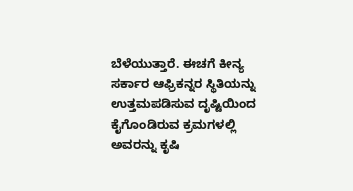ಬೆಳೆಯುತ್ತಾರೆ. ಈಚಗೆ ಕೀನ್ಯ ಸರ್ಕಾರ ಆಫ್ರಿಕನ್ನರ ಸ್ಥಿತಿಯನ್ನು  ಉತ್ತಮಪಡಿಸುವ ದೃಷ್ಟಿಯಿಂದ ಕೈಗೊಂಡಿರುವ ಕ್ರಮಗಳಲ್ಲಿ ಅವರನ್ನು ಕೃಷಿ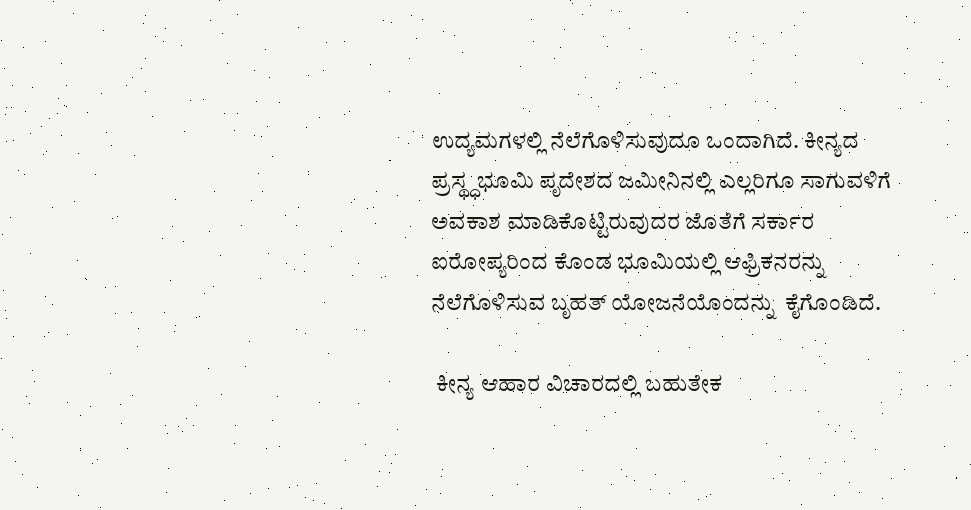ಉದ್ಯಮಗಳಲ್ಲಿ ನೆಲೆಗೊಳಿಸುವುದೂ ಒಂದಾಗಿದೆ. ಕೀನ್ಯದ ಪ್ರಸ್ಥ್ಧಭೂಮಿ ಪೃದೇಶದ ಜಮೀನಿನಲ್ಲಿ ಎಲ್ಲರಿಗೂ ಸಾಗುವಳಿಗೆ ಅವಕಾಶ ಮಾಡಿಕೊಟ್ಟಿರುವುದರ ಜೊತೆಗೆ ಸರ್ಕಾರ ಐರೋಪ್ಯರಿಂದ ಕೊಂಡ ಭೂಮಿಯಲ್ಲಿ ಆಫ್ರಿಕನರನ್ನು ನೆಲೆಗೊಳಿಸುವ ಬೃಹತ್ ಯೋಜನೆಯೊಂದನ್ನು  ಕೈಗೊಂಡಿದೆ.

 ಕೀನ್ಯ ಆಹಾರ ವಿಚಾರದಲ್ಲಿ ಬಹುತೇಕ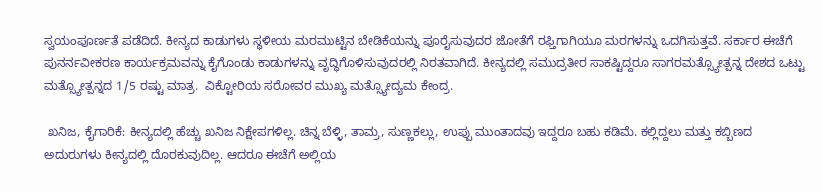ಸ್ವಯಂಪೂರ್ಣತೆ ಪಡೆದಿದೆ. ಕೀನ್ಯದ ಕಾಡುಗಳು ಸ್ಧಳೀಯ ಮರಮುಟ್ಟಿನ ಬೇಡಿಕೆಯನ್ನು ಪೂರೈಸುವುದರ ಜೋತೆಗೆ ರಫ್ತಿಗಾಗಿಯೂ ಮರಗಳನ್ನು ಒದಗಿಸುತ್ತವೆ. ಸರ್ಕಾರ ಈಚೆಗೆ ಪುನರ್ನವೀಕರಣ ಕಾರ್ಯಕ್ರಮವನ್ನು ಕೈಗೊಂಡು ಕಾಡುಗಳನ್ನು ವೃದ್ಧಿಗೊಳಿಸುವುದರಲ್ಲಿ ನಿರತವಾಗಿದೆ. ಕೀನ್ಯದಲ್ಲಿ ಸಮುದ್ರತೀರ ಸಾಕಷ್ಟಿದ್ದರೂ ಸಾಗರಮತ್ಸ್ಯೋತ್ಪನ್ನ ದೇಶದ ಒಟ್ಟು ಮತ್ಸ್ಯೋತ್ಪನ್ನದ 1/5 ರಷ್ಟು ಮಾತ್ರ.  ವಿಕ್ಟೋರಿಯ ಸರೋವರ ಮುಖ್ಯ ಮತ್ಸ್ಯೋದ್ಯಮ ಕೇಂದ್ರ.

 ಖನಿಜ, ಕೈಗಾರಿಕೆ: ಕೀನ್ಯದಲ್ಲಿ ಹೆಚ್ಚು ಖನಿಜ ನಿಕ್ಷೇಪಗಳಿಲ್ಲ. ಚಿನ್ನ ಬೆಳ್ಳಿ, ತಾಮ್ರ, ಸುಣ್ಣಕಲ್ಲು, ಉಪ್ಪು ಮುಂತಾದವು ಇದ್ದರೂ ಬಹು ಕಡಿಮೆ. ಕಲ್ಲಿದ್ದಲು ಮತ್ತು ಕಬ್ಬಿಣದ ಅದುರುಗಳು ಕೀನ್ಯದಲ್ಲಿ ದೊರಕುವುದಿಲ್ಲ. ಆದರೂ ಈಚೆಗೆ ಅಲ್ಲಿಯ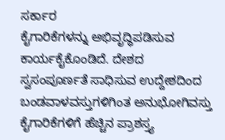ಸರ್ಕಾರ
ಕೈಗಾರಿಕೆಗಳನ್ನು ಅಭಿವೃದ್ಧಿಪಡಿಸುವ ಕಾರ್ಯಕೈಕೊಂಡಿದೆ. ದೇಶದ ಸ್ವಸಂಪೂರ್ಣತೆ ಸಾಧಿಸುವ ಉದ್ದೇಶದಿಂದ ಬಂಡವಾಳವಸ್ತುಗಳಿಗಿಂತ ಅನುಭೋಗಿವಸ್ತು ಕೈಗಾರಿಕೆಗಳಿಗೆ ಹೆಚ್ಚಿನ ಪ್ರಾಶಸ್ತ್ಯ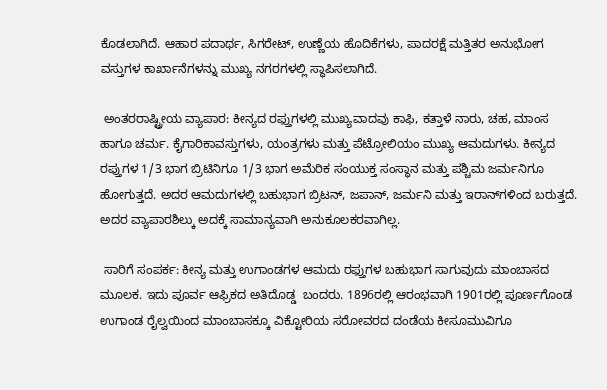ಕೊಡಲಾಗಿದೆ. ಆಹಾರ ಪದಾರ್ಥ, ಸಿಗರೇಟ್, ಉಣ್ಣೆಯ ಹೊದಿಕೆಗಳು, ಪಾದರಕ್ಷೆ ಮತ್ತಿತರ ಅನುಭೋಗ ವಸ್ತುಗಳ ಕಾರ್ಖಾನೆಗಳನ್ನು ಮುಖ್ಯ ನಗರಗಳಲ್ಲಿ ಸ್ಧಾಪಿಸಲಾಗಿದೆ.

 ಅಂತರರಾಷ್ಟ್ರೀಯ ವ್ಯಾಪಾರ: ಕೀನ್ಯದ ರಫ್ತುಗಳಲ್ಲಿ ಮುಖ್ಯವಾದವು ಕಾಫಿ, ಕತ್ತಾಳೆ ನಾರು, ಚಹ, ಮಾಂಸ ಹಾಗೂ ಚರ್ಮ. ಕೈಗಾರಿಕಾವಸ್ತುಗಳು, ಯಂತ್ರಗಳು ಮತ್ತು ಪೆಟ್ರೋಲಿಯಂ ಮುಖ್ಯ ಆಮದುಗಳು. ಕೀನ್ಯದ ರಪ್ತುಗಳ 1/3 ಭಾಗ ಬ್ರಿಟಿನಿಗೂ 1/3 ಭಾಗ ಅಮೆರಿಕ ಸಂಯುಕ್ತ ಸಂಸ್ಧಾನ ಮತ್ತು ಪಶ್ಚಿಮ ಜರ್ಮನಿಗೂ ಹೋಗುತ್ತದೆ. ಅದರ ಆಮದುಗಳಲ್ಲಿ ಬಹುಭಾಗ ಬ್ರಿಟನ್, ಜಪಾನ್, ಜರ್ಮನಿ ಮತ್ತು ಇರಾನ್‍ಗಳಿಂದ ಬರುತ್ತದೆ. ಅದರ ವ್ಯಾಪಾರಶಿಲ್ಕು ಅದಕ್ಕೆ ಸಾಮಾನ್ಯವಾಗಿ ಅನುಕೂಲಕರವಾಗಿಲ್ಲ.

 ಸಾರಿಗೆ ಸಂಪರ್ಕ: ಕೀನ್ಯ ಮತ್ತು ಉಗಾಂಡಗಳ ಆಮದು ರಫ್ತುಗಳ ಬಹುಭಾಗ ಸಾಗುವುದು ಮಾಂಬಾಸದ ಮೂಲಕ. ಇದು ಪೂರ್ವ ಆಫ್ರಿಕದ ಅತಿದೊಡ್ಡ  ಬಂದರು. 1896ರಲ್ಲಿ ಆರಂಭವಾಗಿ 1901ರಲ್ಲಿ ಪೂರ್ಣಗೊಂಡ ಉಗಾಂಡ ರೈಲ್ವಯಿಂದ ಮಾಂಬಾಸಕ್ಕೂ ವಿಕ್ಟೋರಿಯ ಸರೋವರದ ದಂಡೆಯ ಕೀಸೂಮುವಿಗೂ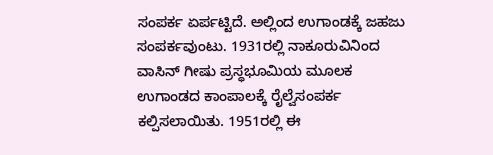ಸಂಪರ್ಕ ಏರ್ಪಟ್ಟಿದೆ. ಅಲ್ಲಿಂದ ಉಗಾಂಡಕ್ಕೆ ಜಹಜು ಸಂಪರ್ಕವುಂಟು. 1931ರಲ್ಲಿ ನಾಕೂರುವಿನಿಂದ ವಾಸಿನ್ ಗೀಷು ಪ್ರಸ್ಧಭೂಮಿಯ ಮೂಲಕ ಉಗಾಂಡದ ಕಾಂಪಾಲಕ್ಕೆ ರೈಲ್ವೆಸಂಪರ್ಕ ಕಲ್ಪಿಸಲಾಯಿತು. 1951ರಲ್ಲಿ ಈ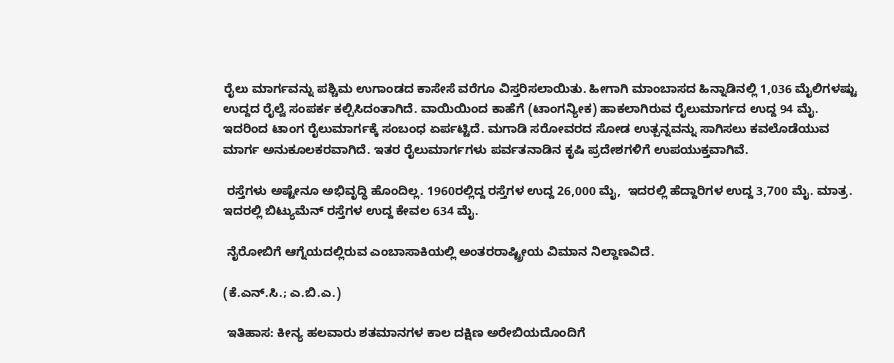ರೈಲು ಮಾರ್ಗವನ್ನು ಪಶ್ಚಿಮ ಉಗಾಂಡದ ಕಾಸೇಸೆ ವರೆಗೂ ವಿಸ್ತರಿಸಲಾಯಿತು. ಹೀಗಾಗಿ ಮಾಂಬಾಸದ ಹಿನ್ನಾಡಿನಲ್ಲಿ 1,036 ಮೈಲಿಗಳಷ್ಟು ಉದ್ದದ ರೈಲ್ವೆ ಸಂಪರ್ಕ ಕಲ್ಪಿಸಿದಂತಾಗಿದೆ. ವಾಯಿಯಿಂದ ಕಾಹೆಗೆ (ಟಾಂಗನ್ಯೀಕ) ಹಾಕಲಾಗಿರುವ ರೈಲುಮಾರ್ಗದ ಉದ್ದ 94 ಮೈ. ಇದರಿಂದ ಟಾಂಗ ರೈಲುಮಾರ್ಗಕ್ಕೆ ಸಂಬಂಧ ಏರ್ಪಟ್ಟಿದೆ. ಮಗಾಡಿ ಸರೋವರದ ಸೋಡ ಉತ್ಪನ್ನವನ್ನು ಸಾಗಿಸಲು ಕವಲೊಡೆಯುವ ಮಾರ್ಗ ಅನುಕೂಲಕರವಾಗಿದೆ. ಇತರ ರೈಲುಮಾರ್ಗಗಳು ಪರ್ವತನಾಡಿನ ಕೃಷಿ ಪ್ರದೇಶಗಳಿಗೆ ಉಪಯುಕ್ತವಾಗಿವೆ.

 ರಸ್ತೆಗಳು ಅಷ್ಟೇನೂ ಅಭಿವೃದ್ಧಿ ಹೊಂದಿಲ್ಲ. 1960ರಲ್ಲಿದ್ದ ರಸ್ತೆಗಳ ಉದ್ದ 26,000 ಮೈ,  ಇದರಲ್ಲಿ ಹೆದ್ದಾರಿಗಳ ಉದ್ದ 3,700 ಮೈ. ಮಾತ್ರ. ಇದರಲ್ಲಿ ಬಿಟ್ಯುಮೆನ್ ರಸ್ತೆಗಳ ಉದ್ದ ಕೇವಲ 634 ಮೈ.

 ನೈರೋಬಿಗೆ ಆಗ್ನೆಯದಲ್ಲಿರುವ ಎಂಬಾಸಾಕಿಯಲ್ಲಿ ಅಂತರರಾಷ್ಟ್ರೀಯ ವಿಮಾನ ನಿಲ್ದಾಣವಿದೆ.

(ಕೆ.ಎನ್.ಸಿ.; ಎ.ಬಿ.ಎ.)

 ಇತಿಹಾಸ: ಕೀನ್ಯ ಹಲವಾರು ಶತಮಾನಗಳ ಕಾಲ ದಕ್ಷಿಣ ಅರೇಬಿಯದೊಂದಿಗೆ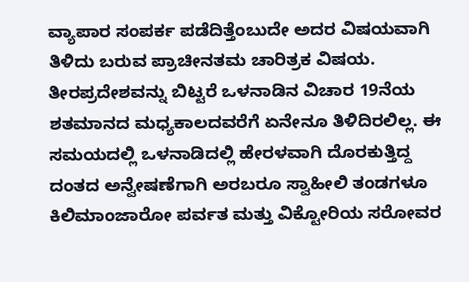ವ್ಯಾಪಾರ ಸಂಪರ್ಕ ಪಡೆದಿತ್ತೆಂಬುದೇ ಅದರ ವಿಷಯವಾಗಿ ತಿಳಿದು ಬರುವ ಪ್ರಾಚೀನತಮ ಚಾರಿತ್ರಕ ವಿಷಯ. ತೀರಪ್ರದೇಶವನ್ನು ಬಿಟ್ಟರೆ ಒಳನಾಡಿನ ವಿಚಾರ 19ನೆಯ ಶತಮಾನದ ಮಧ್ಯಕಾಲದವರೆಗೆ ಏನೇನೂ ತಿಳಿದಿರಲಿಲ್ಲ. ಈ ಸಮಯದಲ್ಲಿ ಒಳನಾಡಿದಲ್ಲಿ ಹೇರಳವಾಗಿ ದೊರಕುತ್ತಿದ್ದ ದಂತದ ಅನ್ವೇಷಣೆಗಾಗಿ ಅರಬರೂ ಸ್ವಾಹೀಲಿ ತಂಡಗಳೂ ಕಿಲಿಮಾಂಜಾರೋ ಪರ್ವತ ಮತ್ತು ವಿಕ್ಟೋರಿಯ ಸರೋವರ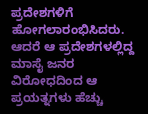ಪ್ರದೇಶಗಳಿಗೆ ಹೋಗಲಾರಂಭಿಸಿದರು. ಆದರೆ ಆ ಪ್ರದೇಶಗಳಲ್ಲಿದ್ದ ಮಾಸೈ ಜನರ ವಿರೋಧದಿಂದ ಆ ಪ್ರಯತ್ನಗಳು ಹೆಚ್ಚು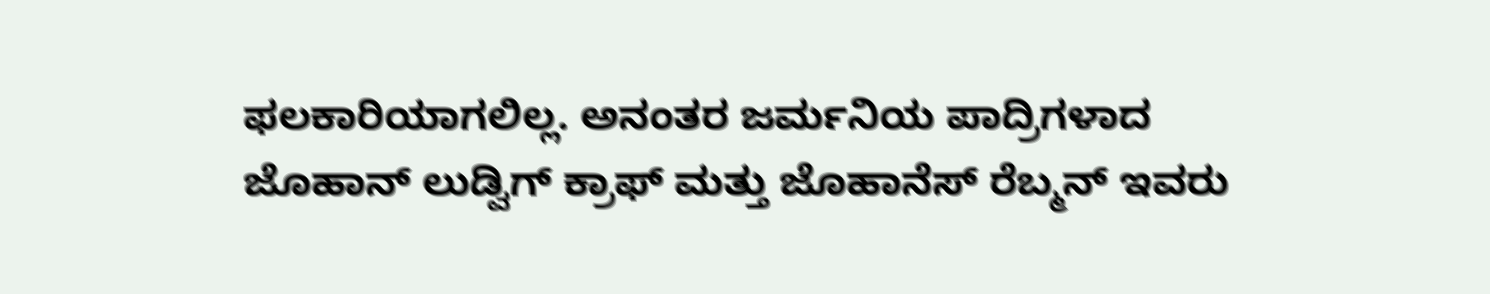ಫಲಕಾರಿಯಾಗಲಿಲ್ಲ. ಅನಂತರ ಜರ್ಮನಿಯ ಪಾದ್ರಿಗಳಾದ ಜೊಹಾನ್ ಲುಡ್ವಿಗ್ ಕ್ರಾಫ್ ಮತ್ತು ಜೊಹಾನೆಸ್ ರೆಬ್ಮನ್ ಇವರು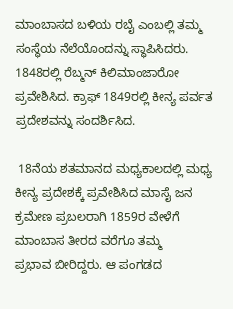ಮಾಂಬಾಸದ ಬಳಿಯ ರಬೈ ಎಂಬಲ್ಲಿ ತಮ್ಮ ಸಂಸ್ಧೆಯ ನೆಲೆಯೊಂದನ್ನು ಸ್ಧಾಪಿಸಿದರು. 1848ರಲ್ಲಿ ರೆಬ್ಮನ್ ಕಿಲಿಮಾಂಜಾರೋ ಪ್ರವೇಶಿಸಿದ. ಕ್ರಾಫ್ 1849ರಲ್ಲಿ ಕೀನ್ಯ ಪರ್ವತ ಪ್ರದೇಶವನ್ನು ಸಂದರ್ಶಿಸಿದ.

 18ನೆಯ ಶತಮಾನದ ಮಧ್ಯಕಾಲದಲ್ಲಿ ಮಧ್ಯ ಕೀನ್ಯ ಪ್ರದೇಶಕ್ಕೆ ಪ್ರವೇಶಿಸಿದ ಮಾಸೈ ಜನ ಕ್ರಮೇಣ ಪ್ರಬಲರಾಗಿ 1859ರ ವೇಳೆಗೆ ಮಾಂಬಾಸ ತೀರದ ವರೆಗೂ ತಮ್ಮ
ಪ್ರಭಾವ ಬೀರಿದ್ದರು. ಆ ಪಂಗಡದ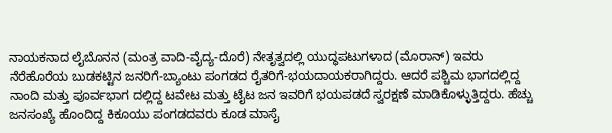ನಾಯಕನಾದ ಲೈಬೊನನ (ಮಂತ್ರ ವಾದಿ-ವೈದ್ಯ-ದೊರೆ) ನೇತೃತ್ವದಲ್ಲಿ ಯುದ್ಧಪಟುಗಳಾದ (ಮೊರಾನ್) ಇವರು ನೆರೆಹೊರೆಯ ಬುಡಕಟ್ಟಿನ ಜನರಿಗೆ-ಬ್ಯಾಂಟು ಪಂಗಡದ ರೈತರಿಗೆ-ಭಯದಾಯಕರಾಗಿದ್ದರು. ಆದರೆ ಪಶ್ಚಿಮ ಭಾಗದಲ್ಲಿದ್ದ ನಾಂದಿ ಮತ್ತು ಪೂರ್ವಭಾಗ ದಲ್ಲಿದ್ದ ಟವೇಟ ಮತ್ತು ಟೈಟ ಜನ ಇವರಿಗೆ ಭಯಪಡದೆ ಸ್ವರಕ್ಷಣೆ ಮಾಡಿಕೊಳ್ಳುತ್ತಿದ್ದರು. ಹೆಚ್ಚು ಜನಸಂಖ್ಯೆ ಹೊಂದಿದ್ದ ಕಿಕೂಯು ಪಂಗಡದವರು ಕೂಡ ಮಾಸೈ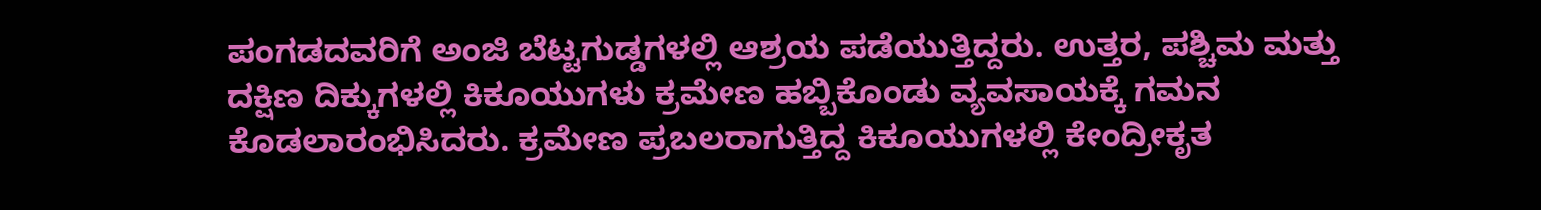ಪಂಗಡದವರಿಗೆ ಅಂಜಿ ಬೆಟ್ಟಗುಡ್ಡಗಳಲ್ಲಿ ಆಶ್ರಯ ಪಡೆಯುತ್ತಿದ್ದರು. ಉತ್ತರ, ಪಶ್ಚಿಮ ಮತ್ತು ದಕ್ಷಿಣ ದಿಕ್ಕುಗಳಲ್ಲಿ ಕಿಕೂಯುಗಳು ಕ್ರಮೇಣ ಹಬ್ಬಿಕೊಂಡು ವ್ಯವಸಾಯಕ್ಕೆ ಗಮನ ಕೊಡಲಾರಂಭಿಸಿದರು. ಕ್ರಮೇಣ ಪ್ರಬಲರಾಗುತ್ತಿದ್ದ ಕಿಕೂಯುಗಳಲ್ಲಿ ಕೇಂದ್ರೀಕೃತ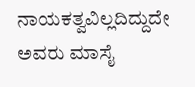ನಾಯಕತ್ವವಿಲ್ಲದಿದ್ದುದೇ ಅವರು ಮಾಸೈ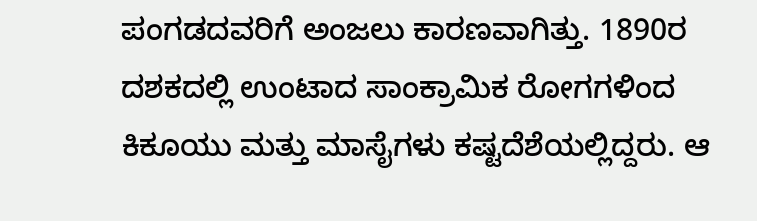ಪಂಗಡದವರಿಗೆ ಅಂಜಲು ಕಾರಣವಾಗಿತ್ತು. 1890ರ ದಶಕದಲ್ಲಿ ಉಂಟಾದ ಸಾಂಕ್ರಾಮಿಕ ರೋಗಗಳಿಂದ ಕಿಕೂಯು ಮತ್ತು ಮಾಸೈಗಳು ಕಷ್ಟದೆಶೆಯಲ್ಲಿದ್ದರು. ಆ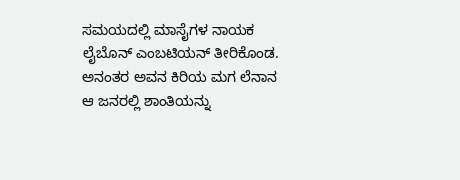ಸಮಯದಲ್ಲಿ ಮಾಸೈಗಳ ನಾಯಕ ಲೈಬೊನ್ ಎಂಬಟಿಯನ್ ತೀರಿಕೊಂಡ. ಅನಂತರ ಅವನ ಕಿರಿಯ ಮಗ ಲೆನಾನ ಆ ಜನರಲ್ಲಿ ಶಾಂತಿಯನ್ನು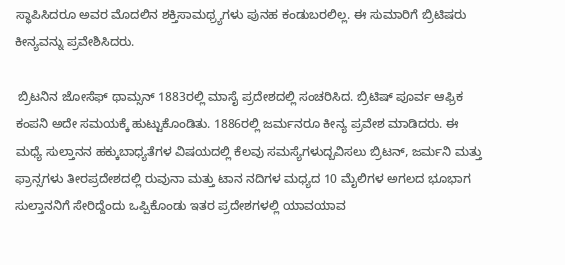ಸ್ಧಾಪಿಸಿದರೂ ಅವರ ಮೊದಲಿನ ಶಕ್ತಿಸಾಮಥ್ರ್ಯಗಳು ಪುನಹ ಕಂಡುಬರಲಿಲ್ಲ. ಈ ಸುಮಾರಿಗೆ ಬ್ರಿಟಿಷರು ಕೀನ್ಯವನ್ನು ಪ್ರವೇಶಿಸಿದರು.

 ಬ್ರಿಟನಿನ ಜೋಸೆಫ್ ಥಾಮ್ಸನ್ 1883ರಲ್ಲಿ ಮಾಸೈ ಪ್ರದೇಶದಲ್ಲಿ ಸಂಚರಿಸಿದ. ಬ್ರಿಟಿಷ್ ಪೂರ್ವ ಆಫ್ರಿಕ ಕಂಪನಿ ಅದೇ ಸಮಯಕ್ಕೆ ಹುಟ್ಟುಕೊಂಡಿತು. 1886ರಲ್ಲಿ ಜರ್ಮನರೂ ಕೀನ್ಯ ಪ್ರವೇಶ ಮಾಡಿದರು. ಈ ಮಧ್ಯೆ ಸುಲ್ತಾನನ ಹಕ್ಕುಬಾಧ್ಯತೆಗಳ ವಿಷಯದಲ್ಲಿ ಕೆಲವು ಸಮಸ್ಯೆಗಳುದ್ಬವಿಸಲು ಬ್ರಿಟನ್, ಜರ್ಮನಿ ಮತ್ತು ಫ್ರಾನ್ಸಗಳು ತೀರಪ್ರದೇಶದಲ್ಲಿ ರುವುನಾ ಮತ್ತು ಟಾನ ನದಿಗಳ ಮಧ್ಯದ 10 ಮೈಲಿಗಳ ಅಗಲದ ಭೂಭಾಗ ಸುಲ್ತಾನನಿಗೆ ಸೇರಿದ್ದೆಂದು ಒಪ್ಪಿಕೊಂಡು ಇತರ ಪ್ರದೇಶಗಳಲ್ಲಿ ಯಾವಯಾವ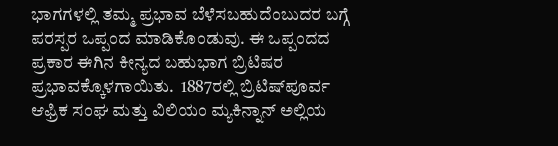ಭಾಗಗಳಲ್ಲಿ ತಮ್ಮ ಪ್ರಭಾವ ಬೆಳೆಸಬಹುದೆಂಬುದರ ಬಗ್ಗೆ ಪರಸ್ಪರ ಒಪ್ಪಂದ ಮಾಡಿಕೊಂಡುವು. ಈ ಒಪ್ಪಂದದ ಪ್ರಕಾರ ಈಗಿನ ಕೀನ್ಯದ ಬಹುಭಾಗ ಬ್ರಿಟಿಷರ ಪ್ರಭಾವಕ್ಕೊಳಗಾಯಿತು.  1887ರಲ್ಲಿ ಬ್ರಿಟಿಷ್‍ಪೂರ್ವ ಆಫ್ರಿಕ ಸಂಘ ಮತ್ತು ವಿಲಿಯಂ ಮ್ಯಕಿನ್ನಾನ್ ಅಲ್ಲಿಯ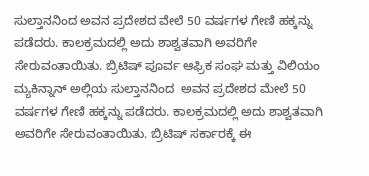ಸುಲ್ತಾನನಿಂದ ಅವನ ಪ್ರದೇಶದ ವೇಲೆ 50 ವರ್ಷಗಳ ಗೇಣಿ ಹಕ್ಕನ್ನು ಪಡೆದರು. ಕಾಲಕ್ರಮದಲ್ಲಿ ಅದು ಶಾಶ್ವತವಾಗಿ ಅವರಿಗೇ ಸೇರುವಂತಾಯಿತು. ಬ್ರಿಟಿಷ್ ಪೂರ್ವ ಆಫ್ರಿಕ ಸಂಘ ಮತ್ತು ವಿಲಿಯಂ ಮ್ಯಕಿನ್ನಾನ್ ಅಲ್ಲಿಯ ಸುಲ್ತಾನನಿಂದ  ಅವನ ಪ್ರದೇಶದ ಮೇಲೆ 50 ವರ್ಷಗಳ ಗೇಣಿ ಹಕ್ಕನ್ನು ಪಡೆದರು. ಕಾಲಕ್ರಮದಲ್ಲಿ ಅದು ಶಾಶ್ವತವಾಗಿ ಅವರಿಗೇ ಸೇರುವಂತಾಯಿತು. ಬ್ರಿಟಿಷ್ ಸರ್ಕಾರಕ್ಕೆ ಈ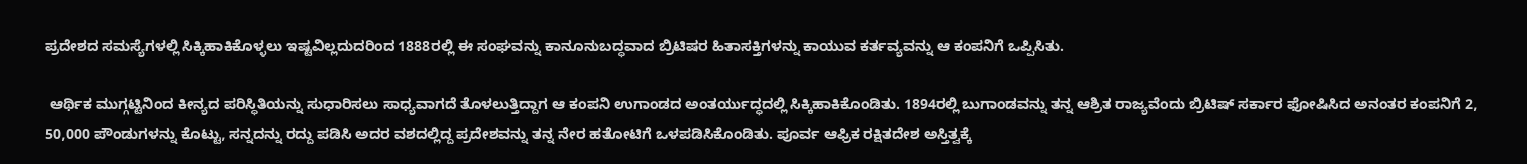ಪ್ರದೇಶದ ಸಮಸ್ಯೆಗಳಲ್ಲಿ ಸಿಕ್ಕಿಹಾಕಿಕೊಳ್ಳಲು ಇಷ್ಟವಿಲ್ಲದುದರಿಂದ 1888ರಲ್ಲಿ ಈ ಸಂಘವನ್ನು ಕಾನೂನುಬದ್ಧವಾದ ಬ್ರಿಟಿಷರ ಹಿತಾಸಕ್ತಿಗಳನ್ನು ಕಾಯುವ ಕರ್ತವ್ಯವನ್ನು ಆ ಕಂಪನಿಗೆ ಒಪ್ಪಿಸಿತು.

 ಆರ್ಥಿಕ ಮುಗ್ಗಟ್ಟಿನಿಂದ ಕೀನ್ಯದ ಪರಿಸ್ಧಿತಿಯನ್ನು ಸುಧಾರಿಸಲು ಸಾಧ್ಯವಾಗದೆ ತೊಳಲುತ್ತಿದ್ದಾಗ ಆ ಕಂಪನಿ ಉಗಾಂಡದ ಅಂತರ್ಯುದ್ಧದಲ್ಲಿ ಸಿಕ್ಕಿಹಾಕಿಕೊಂಡಿತು. 1894ರಲ್ಲಿ ಬುಗಾಂಡವನ್ನು ತನ್ನ ಆಶ್ರಿತ ರಾಜ್ಯವೆಂದು ಬ್ರಿಟಿಷ್ ಸರ್ಕಾರ ಫೋಷಿಸಿದ ಅನಂತರ ಕಂಪನಿಗೆ 2, 50,000 ಪೌಂಡುಗಳನ್ನು ಕೊಟ್ಟು, ಸನ್ನದನ್ನು ರದ್ದು ಪಡಿಸಿ ಅದರ ವಶದಲ್ಲಿದ್ದ ಪ್ರದೇಶವನ್ನು ತನ್ನ ನೇರ ಹತೋಟಿಗೆ ಒಳಪಡಿಸಿಕೊಂಡಿತು. ಪೂರ್ವ ಆಫ್ರಿಕ ರಕ್ಷಿತದೇಶ ಅಸ್ತಿತ್ವಕ್ಕೆ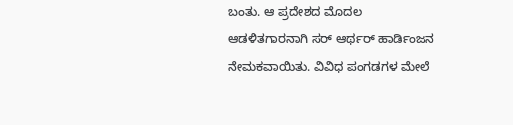ಬಂತು. ಆ ಪ್ರದೇಶದ ಮೊದಲ ಆಡಳಿತಗಾರನಾಗಿ ಸರ್ ಆರ್ಥರ್ ಹಾರ್ಡಿಂಜನ ನೇಮಕವಾಯಿತು. ವಿವಿಧ ಪಂಗಡಗಳ ಮೇಲೆ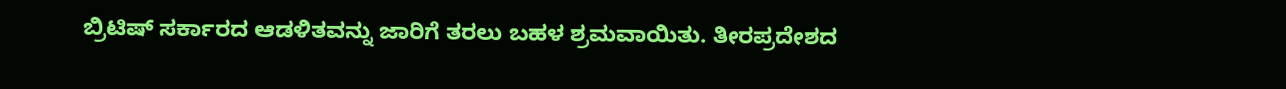ಬ್ರಿಟಿಷ್ ಸರ್ಕಾರದ ಆಡಳಿತವನ್ನು ಜಾರಿಗೆ ತರಲು ಬಹಳ ಶ್ರಮವಾಯಿತು. ತೀರಪ್ರದೇಶದ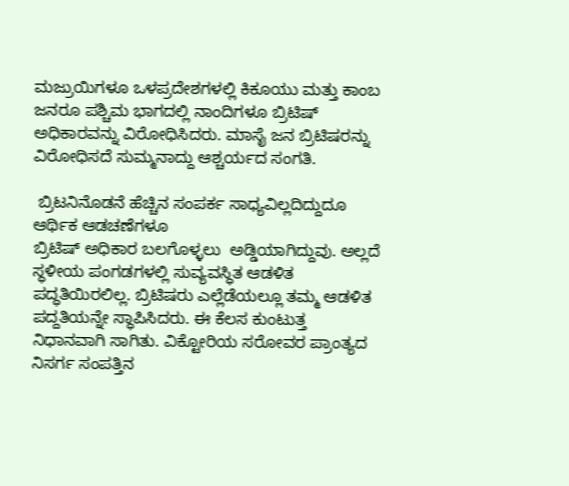ಮಜ್ರುಯಿಗಳೂ ಒಳಪ್ರದೇಶಗಳಲ್ಲಿ ಕಿಕೂಯು ಮತ್ತು ಕಾಂಬ ಜನರೂ ಪಶ್ಚಿಮ ಭಾಗದಲ್ಲಿ ನಾಂದಿಗಳೂ ಬ್ರಿಟಿಷ್ ಅಧಿಕಾರವನ್ನು ವಿರೋಧಿಸಿದರು. ಮಾಸೈ ಜನ ಬ್ರಿಟಿಷರನ್ನು ವಿರೋಧಿಸದೆ ಸುಮ್ಮನಾದ್ದು ಆಶ್ಚರ್ಯದ ಸಂಗತಿ.

 ಬ್ರಿಟನಿನೊಡನೆ ಹೆಚ್ಚಿನ ಸಂಪರ್ಕ ಸಾಧ್ಯವಿಲ್ಲದಿದ್ದುದೂ ಆರ್ಥಿಕ ಆಡಚಣೆಗಳೂ
ಬ್ರಿಟಿಷ್ ಅಧಿಕಾರ ಬಲಗೊಳ್ಳಲು  ಅಡ್ಡಿಯಾಗಿದ್ದುವು. ಅಲ್ಲದೆ ಸ್ಧಳೀಯ ಪಂಗಡಗಳಲ್ಲಿ ಸುವ್ಯವಸ್ಧಿತ ಆಡಳಿತ ಪದ್ಧತಿಯಿರಲಿಲ್ಲ. ಬ್ರಿಟಿಷರು ಎಲ್ಲೆಡೆಯಲ್ಲೂ ತಮ್ಮ ಆಡಳಿತ ಪದ್ದತಿಯನ್ನೇ ಸ್ಧಾಪಿಸಿದರು. ಈ ಕೆಲಸ ಕುಂಟುತ್ತ ನಿಧಾನವಾಗಿ ಸಾಗಿತು. ವಿಕ್ಟೋರಿಯ ಸರೋವರ ಪ್ರಾಂತ್ಯದ ನಿಸರ್ಗ ಸಂಪತ್ತಿನ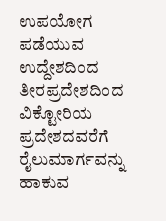ಉಪಯೋಗ ಪಡೆಯುವ ಉದ್ದೇಶದಿಂದ ತೀರಪ್ರದೇಶದಿಂದ ವಿಕ್ಟೋರಿಯ ಪ್ರದೇಶದವರೆಗೆ ರೈಲುಮಾರ್ಗವನ್ನು ಹಾಕುವ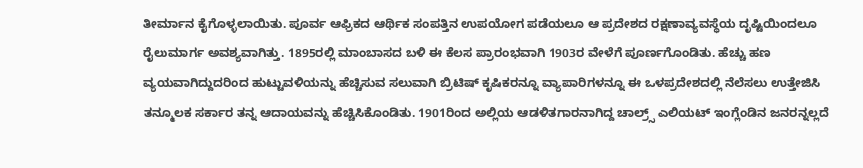ತೀರ್ಮಾನ ಕೈಗೊಳ್ಳಲಾಯಿತು. ಪೂರ್ವ ಆಫ್ರಿಕದ ಆರ್ಥಿಕ ಸಂಪತ್ತಿನ ಉಪಯೋಗ ಪಡೆಯಲೂ ಆ ಪ್ರದೇಶದ ರಕ್ಷಣಾವ್ಯವಸ್ಧೆಯ ದೃಷ್ಟಿಯಿಂದಲೂ ರೈಲುಮಾರ್ಗ ಅವಶ್ಯವಾಗಿತ್ತು. 1895ರಲ್ಲಿ ಮಾಂಬಾಸದ ಬಳಿ ಈ ಕೆಲಸ ಪ್ರಾರಂಭವಾಗಿ 1903ರ ವೇಳೆಗೆ ಪೂರ್ಣಗೊಂಡಿತು. ಹೆಚ್ಚು ಹಣ ವ್ಯಯವಾಗಿದ್ದುದರಿಂದ ಹುಟ್ಟುವಳಿಯನ್ನು ಹೆಚ್ಚಿಸುವ ಸಲುವಾಗಿ ಬ್ರಿಟಿಷ್ ಕೃಷಿಕರನ್ನೂ ವ್ಯಾಪಾರಿಗಳನ್ನೂ ಈ ಒಳಪ್ರದೇಶದಲ್ಲಿ ನೆಲೆಸಲು ಉತ್ತೇಜಿಸಿ ತನ್ಮೂಲಕ ಸರ್ಕಾರ ತನ್ನ ಆದಾಯವನ್ನು ಹೆಚ್ಚಿಸಿಕೊಂಡಿತು. 1901ರಿಂದ ಅಲ್ಲಿಯ ಆಡಳಿತಗಾರನಾಗಿದ್ದ ಚಾಲ್ರ್ಸ್ ಎಲಿಯಟ್ ಇಂಗ್ಲೆಂಡಿನ ಜನರನ್ನಲ್ಲದೆ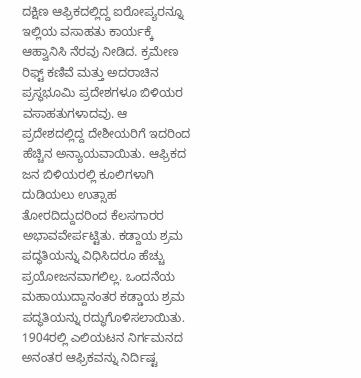ದಕ್ಷಿಣ ಆಫ್ರಿಕದಲ್ಲಿದ್ದ ಐರೋಪ್ಯರನ್ನೂ ಇಲ್ಲಿಯ ವಸಾಹತು ಕಾರ್ಯಕ್ಕೆ ಆಹ್ವಾನಿಸಿ ನೆರವು ನೀಡಿದ. ಕ್ರಮೇಣ ರಿಫ್ಟ್ ಕಣಿವೆ ಮತ್ತು ಅದರಾಚಿನ ಪ್ರಸ್ಧಭೂಮಿ ಪ್ರದೇಶಗಳೂ ಬಿಳಿಯರ ವಸಾಹತುಗಳಾದವು. ಆ ಪ್ರದೇಶದಲ್ಲಿದ್ದ ದೇಶೀಯರಿಗೆ ಇದರಿಂದ ಹೆಚ್ಚಿನ ಅನ್ಯಾಯವಾಯಿತು. ಆಫ್ರಿಕದ ಜನ ಬಿಳಿಯರಲ್ಲಿ ಕೂಲಿಗಳಾಗಿ ದುಡಿಯಲು ಉತ್ಸಾಹ ತೋರದಿದ್ದುದರಿಂದ ಕೆಲಸಗಾರರ ಅಭಾವವೇರ್ಪಟ್ಟಿತು. ಕಡ್ದಾಯ ಶ್ರಮ ಪದ್ಧತಿಯನ್ನು ವಿಧಿಸಿದರೂ ಹೆಚ್ಚು ಪ್ರಯೋಜನವಾಗಲಿಲ್ಲ. ಒಂದನೆಯ ಮಹಾಯುದ್ದಾನಂತರ ಕಡ್ಡಾಯ ಶ್ರಮ ಪದ್ಧತಿಯನ್ನು ರದ್ಧುಗೊಳಿಸಲಾಯಿತು.  1904ರಲ್ಲಿ ಎಲಿಯಟನ ನಿರ್ಗಮನದ ಅನಂತರ ಆಫ್ರಿಕವನ್ನು ನಿರ್ದಿಷ್ಟ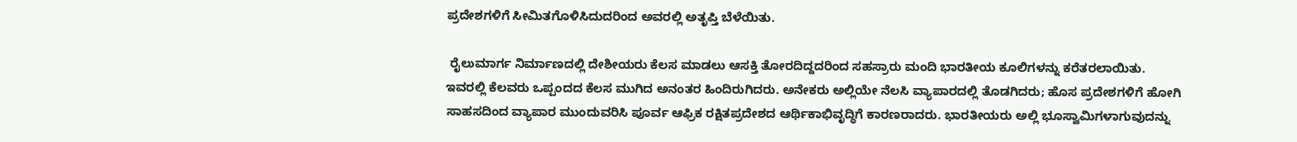ಪ್ರದೇಶಗಳಿಗೆ ಸೀಮಿತಗೊಳಿಸಿದುದರಿಂದ ಅವರಲ್ಲಿ ಅತೃಪ್ತಿ ಬೆಳೆಯಿತು.

 ರೈಲುಮಾರ್ಗ ನಿರ್ಮಾಣದಲ್ಲಿ ದೇಶೀಯರು ಕೆಲಸ ಮಾಡಲು ಆಸಕ್ತಿ ತೋರದಿದ್ದದರಿಂದ ಸಹಸ್ರಾರು ಮಂದಿ ಭಾರತೀಯ ಕೂಲಿಗಳನ್ನು ಕರೆತರಲಾಯಿತು. ಇವರಲ್ಲಿ ಕೆಲವರು ಒಪ್ಪಂದದ ಕೆಲಸ ಮುಗಿದ ಅನಂತರ ಹಿಂದಿರುಗಿದರು. ಅನೇಕರು ಅಲ್ಲಿಯೇ ನೆಲಸಿ ವ್ಯಾಪಾರದಲ್ಲಿ ತೊಡಗಿದರು; ಹೊಸ ಪ್ರದೇಶಗಳಿಗೆ ಹೋಗಿ ಸಾಹಸದಿಂದ ವ್ಯಾಪಾರ ಮುಂದುವರಿಸಿ ಪೂರ್ವ ಆಫ್ರಿಕ ರಕ್ಷಿತಪ್ರದೇಶದ ಆರ್ಥಿಕಾಭಿವೃದ್ಧಿಗೆ ಕಾರಣರಾದರು. ಭಾರತೀಯರು ಅಲ್ಲಿ ಭೂಸ್ವಾಮಿಗಳಾಗುವುದನ್ನು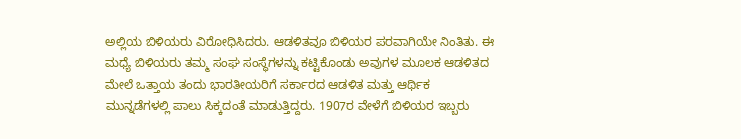ಅಲ್ಲಿಯ ಬಿಳಿಯರು ವಿರೋಧಿಸಿದರು. ಆಡಳಿತವೂ ಬಿಳಿಯರ ಪರವಾಗಿಯೇ ನಿಂತಿತು. ಈ ಮಧ್ಯೆ ಬಿಳಿಯರು ತಮ್ಮ ಸಂಘ ಸಂಸ್ಧೆಗಳನ್ನು ಕಟ್ಟಿಕೊಂಡು ಅವುಗಳ ಮೂಲಕ ಆಡಳಿತದ ಮೇಲೆ ಒತ್ತಾಯ ತಂದು ಭಾರತೀಯರಿಗೆ ಸರ್ಕಾರದ ಆಡಳಿತ ಮತ್ತು ಆರ್ಥಿಕ ಮುನ್ನಡೆಗಳಲ್ಲಿ ಪಾಲು ಸಿಕ್ಕದಂತೆ ಮಾಡುತ್ತಿದ್ದರು. 1907ರ ವೇಳೆಗೆ ಬಿಳಿಯರ ಇಬ್ಬರು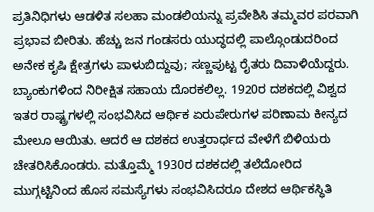ಪ್ರತಿನಿಧಿಗಳು ಆಡಳಿತ ಸಲಹಾ ಮಂಡಲಿಯನ್ನು ಪ್ರವೇಶಿಸಿ ತಮ್ಮವರ ಪರವಾಗಿ ಪ್ರಭಾವ ಬೀರಿತು. ಹೆಚ್ಚು ಜನ ಗಂಡಸರು ಯುದ್ಧದಲ್ಲಿ ಪಾಲ್ಗೊಂಡುದರಿಂದ ಅನೇಕ ಕೃಷಿ ಕ್ಷೇತ್ರಗಳು ಪಾಳುಬಿದ್ದುವು; ಸಣ್ಣಪುಟ್ಟ ರೈತರು ದಿವಾಳಿಯೆದ್ದರು. ಬ್ಯಾಂಕುಗಳಿಂದ ನಿರೀಕ್ಷಿತ ಸಹಾಯ ದೊರಕಲಿಲ್ಲ. 1920ರ ದಶಕದಲ್ಲಿ ವಿಶ್ವದ ಇತರ ರಾಷ್ಟ್ರಗಳಲ್ಲಿ ಸಂಭವಿಸಿದ ಆರ್ಥಿಕ ಏರುಪೇರುಗಳ ಪರಿಣಾಮ ಕೀನ್ಯದ ಮೇಲೂ ಆಯಿತು. ಆದರೆ ಆ ದಶಕದ ಉತ್ತರಾರ್ಧದ ವೇಳೆಗೆ ಬಿಳಿಯರು ಚೇತರಿಸಿಕೊಂಡರು. ಮತ್ತೊಮ್ಮೆ 1930ರ ದಶಕದಲ್ಲಿ ತಲೆದೋರಿದ ಮುಗ್ಗಟ್ಟಿನಿಂದ ಹೊಸ ಸಮಸ್ಯೆಗಳು ಸಂಭವಿಸಿದರೂ ದೇಶದ ಆರ್ಥಿಕಸ್ಧಿತಿ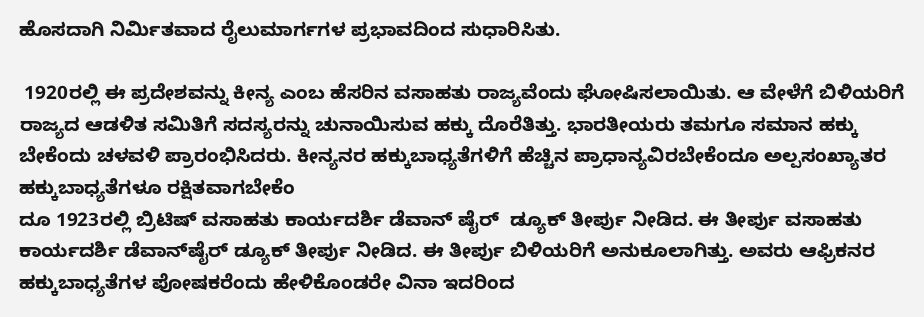ಹೊಸದಾಗಿ ನಿರ್ಮಿತವಾದ ರೈಲುಮಾರ್ಗಗಳ ಪ್ರಭಾವದಿಂದ ಸುಧಾರಿಸಿತು.

 1920ರಲ್ಲಿ ಈ ಪ್ರದೇಶವನ್ನು ಕೀನ್ಯ ಎಂಬ ಹೆಸರಿನ ವಸಾಹತು ರಾಜ್ಯವೆಂದು ಘೋಷಿಸಲಾಯಿತು. ಆ ವೇಳೆಗೆ ಬಿಳಿಯರಿಗೆ ರಾಜ್ಯದ ಆಡಳಿತ ಸಮಿತಿಗೆ ಸದಸ್ಯರನ್ನು ಚುನಾಯಿಸುವ ಹಕ್ಕು ದೊರೆತಿತ್ತು. ಭಾರತೀಯರು ತಮಗೂ ಸಮಾನ ಹಕ್ಕು ಬೇಕೆಂದು ಚಳವಳಿ ಪ್ರಾರಂಭಿಸಿದರು. ಕೀನ್ಯನರ ಹಕ್ಕುಬಾಧ್ಯತೆಗಳಿಗೆ ಹೆಚ್ಚಿನ ಪ್ರಾಧಾನ್ಯವಿರಬೇಕೆಂದೂ ಅಲ್ಪಸಂಖ್ಯಾತರ ಹಕ್ಕುಬಾಧ್ಯತೆಗಳೂ ರಕ್ಷಿತವಾಗಬೇಕೆಂ
ದೂ 1923ರಲ್ಲಿ ಬ್ರಿಟಿಷ್ ವಸಾಹತು ಕಾರ್ಯದರ್ಶಿ ಡೆವಾನ್ ಷೈರ್  ಡ್ಯೂಕ್ ತೀರ್ಪು ನೀಡಿದ. ಈ ತೀರ್ಪು ವಸಾಹತು ಕಾರ್ಯದರ್ಶಿ ಡೆವಾನ್‍ಷೈರ್ ಡ್ಯೂಕ್ ತೀರ್ಪು ನೀಡಿದ. ಈ ತೀರ್ಪು ಬಿಳಿಯರಿಗೆ ಅನುಕೂಲಾಗಿತ್ತು. ಅವರು ಆಫ್ರಿಕನರ ಹಕ್ಕುಬಾಧ್ಯತೆಗಳ ಪೋಷಕರೆಂದು ಹೇಳಿಕೊಂಡರೇ ವಿನಾ ಇದರಿಂದ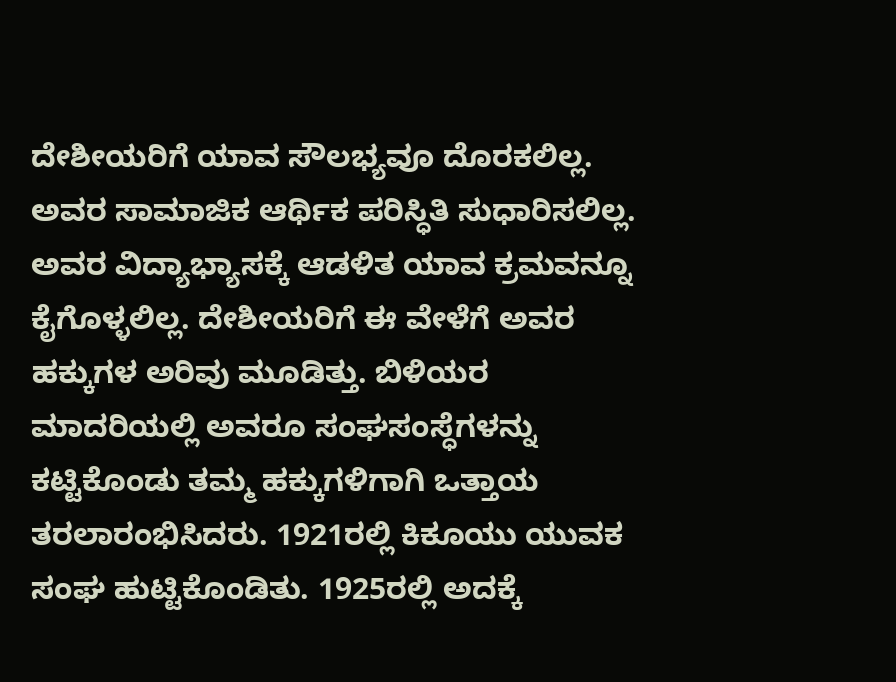ದೇಶೀಯರಿಗೆ ಯಾವ ಸೌಲಭ್ಯವೂ ದೊರಕಲಿಲ್ಲ. ಅವರ ಸಾಮಾಜಿಕ ಆರ್ಥಿಕ ಪರಿಸ್ಧಿತಿ ಸುಧಾರಿಸಲಿಲ್ಲ. ಅವರ ವಿದ್ಯಾಭ್ಯಾಸಕ್ಕೆ ಆಡಳಿತ ಯಾವ ಕ್ರಮವನ್ನೂ ಕೈಗೊಳ್ಳಲಿಲ್ಲ. ದೇಶೀಯರಿಗೆ ಈ ವೇಳೆಗೆ ಅವರ ಹಕ್ಕುಗಳ ಅರಿವು ಮೂಡಿತ್ತು. ಬಿಳಿಯರ ಮಾದರಿಯಲ್ಲಿ ಅವರೂ ಸಂಘಸಂಸ್ಧೆಗಳನ್ನು ಕಟ್ಟಿಕೊಂಡು ತಮ್ಮ ಹಕ್ಕುಗಳಿಗಾಗಿ ಒತ್ತಾಯ ತರಲಾರಂಭಿಸಿದರು. 1921ರಲ್ಲಿ ಕಿಕೂಯು ಯುವಕ ಸಂಘ ಹುಟ್ಟಿಕೊಂಡಿತು. 1925ರಲ್ಲಿ ಅದಕ್ಕೆ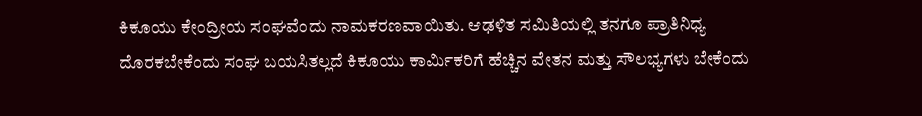ಕಿಕೂಯು ಕೇಂದ್ರೀಯ ಸಂಘವೆಂದು ನಾಮಕರಣವಾಯಿತು. ಆಢಳಿತ ಸಮಿತಿಯಲ್ಲಿ ತನಗೂ ಪ್ರಾತಿನಿಧ್ಯ ದೊರಕಬೇಕೆಂದು ಸಂಘ ಬಯಸಿತಲ್ಲದೆ ಕಿಕೂಯು ಕಾರ್ಮಿಕರಿಗೆ ಹೆಚ್ಚಿನ ವೇತನ ಮತ್ತು ಸೌಲಭ್ಯಗಳು ಬೇಕೆಂದು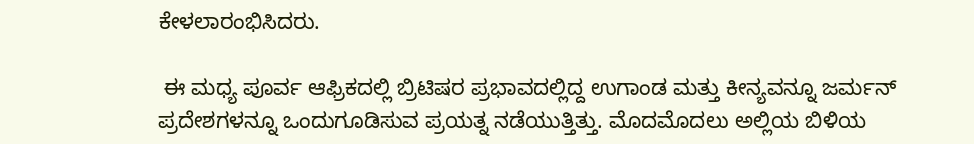ಕೇಳಲಾರಂಭಿಸಿದರು.

 ಈ ಮಧ್ಯ ಪೂರ್ವ ಆಫ್ರಿಕದಲ್ಲಿ ಬ್ರಿಟಿಷರ ಪ್ರಭಾವದಲ್ಲಿದ್ದ ಉಗಾಂಡ ಮತ್ತು ಕೀನ್ಯವನ್ನೂ ಜರ್ಮನ್ ಪ್ರದೇಶಗಳನ್ನೂ ಒಂದುಗೂಡಿಸುವ ಪ್ರಯತ್ನ ನಡೆಯುತ್ತಿತ್ತು. ಮೊದಮೊದಲು ಅಲ್ಲಿಯ ಬಿಳಿಯ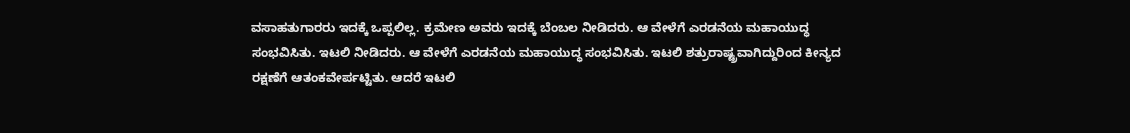ವಸಾಹತುಗಾರರು ಇದಕ್ಕೆ ಒಪ್ಪಲಿಲ್ಲ. ಕ್ರಮೇಣ ಅವರು ಇದಕ್ಕೆ ಬೆಂಬಲ ನೀಡಿದರು. ಆ ವೇಳೆಗೆ ಎರಡನೆಯ ಮಹಾಯುದ್ಧ ಸಂಭವಿಸಿತು. ಇಟಲಿ ನೀಡಿದರು. ಆ ವೇಳೆಗೆ ಎರಡನೆಯ ಮಹಾಯುದ್ಧ ಸಂಭವಿಸಿತು. ಇಟಲಿ ಶತ್ರುರಾಷ್ಟ್ರವಾಗಿದ್ದುರಿಂದ ಕೀನ್ಯದ ರಕ್ಷಣೆಗೆ ಆತಂಕವೇರ್ಪಟ್ಟಿತು. ಆದರೆ ಇಟಲಿ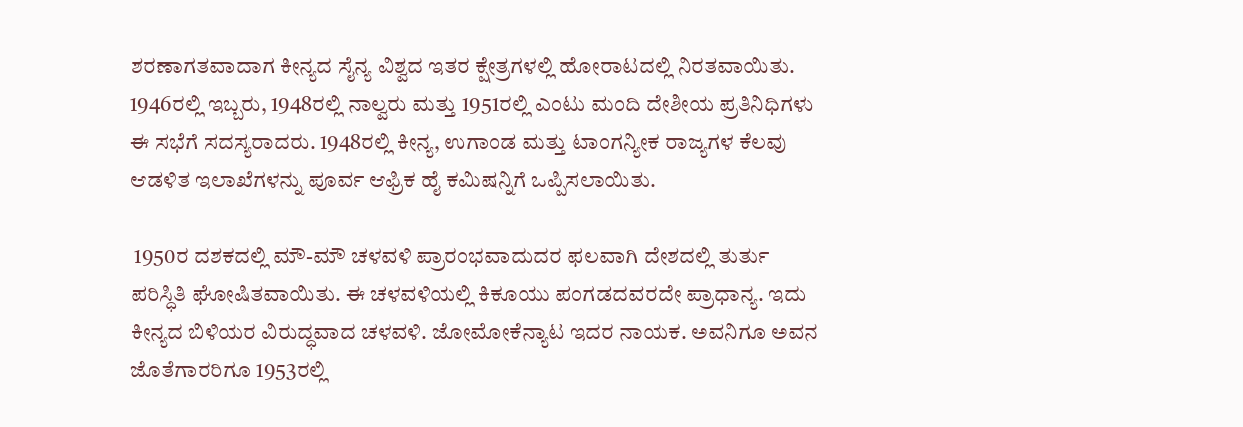ಶರಣಾಗತವಾದಾಗ ಕೀನ್ಯದ ಸೈನ್ಯ ವಿಶ್ವದ ಇತರ ಕ್ಷೇತ್ರಗಳಲ್ಲಿ ಹೋರಾಟದಲ್ಲಿ ನಿರತವಾಯಿತು. 1946ರಲ್ಲಿ ಇಬ್ಬರು, 1948ರಲ್ಲಿ ನಾಲ್ವರು ಮತ್ತು 1951ರಲ್ಲಿ ಎಂಟು ಮಂದಿ ದೇಶೀಯ ಪ್ರತಿನಿಧಿಗಳು ಈ ಸಭೆಗೆ ಸದಸ್ಯರಾದರು. 1948ರಲ್ಲಿ ಕೀನ್ಯ, ಉಗಾಂಡ ಮತ್ತು ಟಾಂಗನ್ಯೀಕ ರಾಜ್ಯಗಳ ಕೆಲವು ಆಡಳಿತ ಇಲಾಖೆಗಳನ್ನು ಪೂರ್ವ ಆಫ್ರಿಕ ಹೈ ಕಮಿಷನ್ನಿಗೆ ಒಪ್ಪಿಸಲಾಯಿತು.

 1950ರ ದಶಕದಲ್ಲಿ ಮೌ-ಮೌ ಚಳವಳಿ ಪ್ರಾರಂಭವಾದುದರ ಫಲವಾಗಿ ದೇಶದಲ್ಲಿ ತುರ್ತು ಪರಿಸ್ಧಿತಿ ಘೋಷಿತವಾಯಿತು. ಈ ಚಳವಳಿಯಲ್ಲಿ ಕಿಕೂಯು ಪಂಗಡದವರದೇ ಪ್ರಾಧಾನ್ಯ. ಇದು ಕೀನ್ಯದ ಬಿಳಿಯರ ವಿರುದ್ಧವಾದ ಚಳವಳಿ. ಜೋಮೋಕೆನ್ಯಾಟ ಇದರ ನಾಯಕ. ಅವನಿಗೂ ಅವನ ಜೊತೆಗಾರರಿಗೂ 1953ರಲ್ಲಿ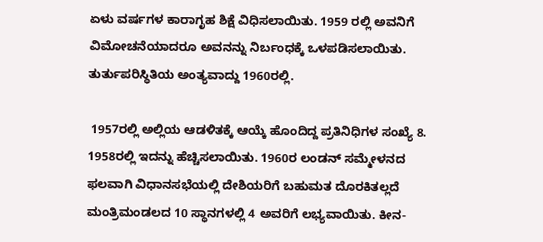ಏಳು ವರ್ಷಗಳ ಕಾರಾಗೃಹ ಶಿಕ್ಷೆ ವಿಧಿಸಲಾಯಿತು. 1959 ರಲ್ಲಿ ಅವನಿಗೆ ವಿಮೋಚನೆಯಾದರೂ ಅವನನ್ನು ನಿರ್ಬಂಧಕ್ಕೆ ಒಳಪಡಿಸಲಾಯಿತು. ತುರ್ತುಪರಿಸ್ಧಿತಿಯ ಅಂತ್ಯವಾದ್ದು 1960ರಲ್ಲಿ.

 1957ರಲ್ಲಿ ಅಲ್ಲಿಯ ಆಡಳಿತಕ್ಕೆ ಆಯ್ಕೆ ಹೊಂದಿದ್ದ ಪ್ರತಿನಿಧಿಗಳ ಸಂಖ್ಯೆ 8. 1958ರಲ್ಲಿ ಇದನ್ನು ಹೆಚ್ಚಿಸಲಾಯಿತು. 1960ರ ಲಂಡನ್ ಸಮ್ಮೇಳನದ ಫಲವಾಗಿ ವಿಧಾನಸಭೆಯಲ್ಲಿ ದೇಶಿಯರಿಗೆ ಬಹುಮತ ದೊರಕಿತಲ್ಲದೆ ಮಂತ್ರಿಮಂಡಲದ 10 ಸ್ಧಾನಗಳಲ್ಲಿ 4 ಅವರಿಗೆ ಲಭ್ಯವಾಯಿತು. ಕೀನ-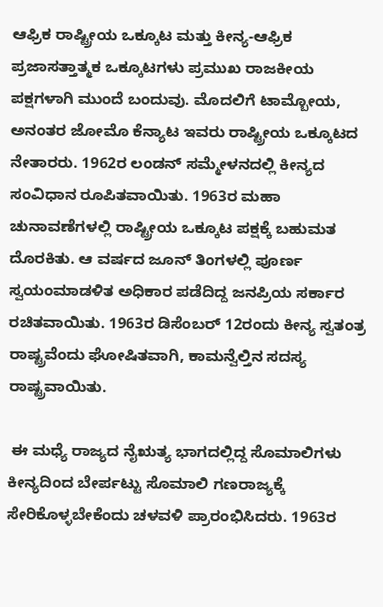ಆಫ್ರಿಕ ರಾಷ್ಟ್ರೀಯ ಒಕ್ಕೂಟ ಮತ್ತು ಕೀನ್ಯ-ಆಫ್ರಿಕ ಪ್ರಜಾಸತ್ತಾತ್ಮಕ ಒಕ್ಕೂಟಗಳು ಪ್ರಮುಖ ರಾಜಕೀಯ ಪಕ್ಷಗಳಾಗಿ ಮುಂದೆ ಬಂದುವು. ಮೊದಲಿಗೆ ಟಾಮ್ಬೋಯ, ಅನಂತರ ಜೋಮೊ ಕೆನ್ಯಾಟ ಇವರು ರಾಷ್ಟ್ರೀಯ ಒಕ್ಕೂಟದ ನೇತಾರರು. 1962ರ ಲಂಡನ್ ಸಮ್ಮೇಳನದಲ್ಲಿ ಕೀನ್ಯದ ಸಂವಿಧಾನ ರೂಪಿತವಾಯಿತು. 1963ರ ಮಹಾ ಚುನಾವಣೆಗಳಲ್ಲಿ ರಾಷ್ಟ್ರೀಯ ಒಕ್ಕೂಟ ಪಕ್ಷಕ್ಕೆ ಬಹುಮತ ದೊರಕಿತು. ಆ ವರ್ಷದ ಜೂನ್ ತಿಂಗಳಲ್ಲಿ ಪೂರ್ಣ ಸ್ವಯಂಮಾಡಳಿತ ಅಧಿಕಾರ ಪಡೆದಿದ್ದ ಜನಪ್ರಿಯ ಸರ್ಕಾರ ರಚಿತವಾಯಿತು. 1963ರ ಡಿಸೆಂಬರ್ 12ರಂದು ಕೀನ್ಯ ಸ್ವತಂತ್ರ ರಾಷ್ಟ್ರವೆಂದು ಘೋಷಿತವಾಗಿ, ಕಾಮನ್ವೆಲ್ತಿನ ಸದಸ್ಯ ರಾಷ್ಟ್ರವಾಯಿತು.

 ಈ ಮಧ್ಯೆ ರಾಜ್ಯದ ನೈಋತ್ಯ ಭಾಗದಲ್ಲಿದ್ದ ಸೊಮಾಲಿಗಳು ಕೀನ್ಯದಿಂದ ಬೇರ್ಪಟ್ಟು ಸೊಮಾಲಿ ಗಣರಾಜ್ಯಕ್ಕೆ ಸೇರಿಕೊಳ್ಳಬೇಕೆಂದು ಚಳವಳಿ ಪ್ರಾರಂಭಿಸಿದರು. 1963ರ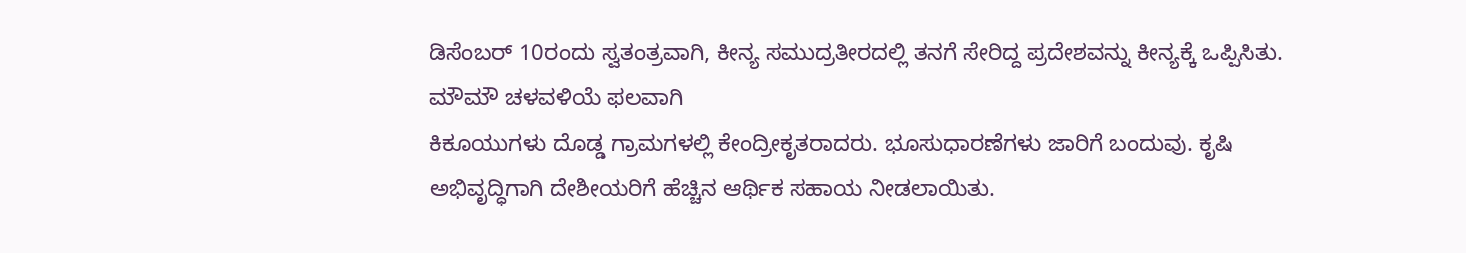ಡಿಸೆಂಬರ್ 10ರಂದು ಸ್ವತಂತ್ರವಾಗಿ, ಕೀನ್ಯ ಸಮುದ್ರತೀರದಲ್ಲಿ ತನಗೆ ಸೇರಿದ್ದ ಪ್ರದೇಶವನ್ನು ಕೀನ್ಯಕ್ಕೆ ಒಪ್ಪಿಸಿತು. ಮೌಮೌ ಚಳವಳಿಯೆ ಫಲವಾಗಿ
ಕಿಕೂಯುಗಳು ದೊಡ್ಡ ಗ್ರಾಮಗಳಲ್ಲಿ ಕೇಂದ್ರೀಕೃತರಾದರು. ಭೂಸುಧಾರಣೆಗಳು ಜಾರಿಗೆ ಬಂದುವು. ಕೃಷಿ ಅಭಿವೃದ್ಧಿಗಾಗಿ ದೇಶೀಯರಿಗೆ ಹೆಚ್ಚಿನ ಆರ್ಥಿಕ ಸಹಾಯ ನೀಡಲಾಯಿತು.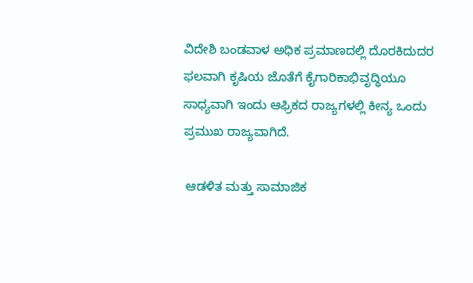ವಿದೇಶಿ ಬಂಡವಾಳ ಅಧಿಕ ಪ್ರಮಾಣದಲ್ಲಿ ದೊರಕಿದುದರ ಫಲವಾಗಿ ಕೃಷಿಯ ಜೊತೆಗೆ ಕೈಗಾರಿಕಾಭಿವೃದ್ಧಿಯೂ ಸಾಧ್ಯವಾಗಿ ಇಂದು ಆಫ್ರಿಕದ ರಾಜ್ಯಗಳಲ್ಲಿ ಕೀನ್ಯ ಒಂದು ಪ್ರಮುಖ ರಾಜ್ಯವಾಗಿದೆ.

 ಆಡಳಿತ ಮತ್ತು ಸಾಮಾಜಿಕ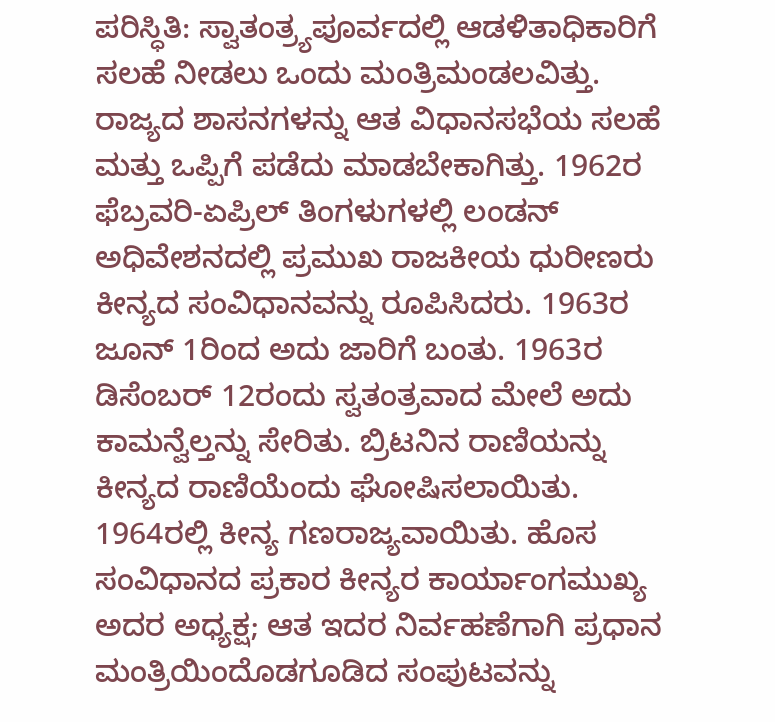ಪರಿಸ್ಧಿತಿ: ಸ್ವಾತಂತ್ರ್ಯಪೂರ್ವದಲ್ಲಿ ಆಡಳಿತಾಧಿಕಾರಿಗೆ ಸಲಹೆ ನೀಡಲು ಒಂದು ಮಂತ್ರಿಮಂಡಲವಿತ್ತು. ರಾಜ್ಯದ ಶಾಸನಗಳನ್ನು ಆತ ವಿಧಾನಸಭೆಯ ಸಲಹೆ ಮತ್ತು ಒಪ್ಪಿಗೆ ಪಡೆದು ಮಾಡಬೇಕಾಗಿತ್ತು. 1962ರ ಫೆಬ್ರವರಿ-ಏಪ್ರಿಲ್ ತಿಂಗಳುಗಳಲ್ಲಿ ಲಂಡನ್ ಅಧಿವೇಶನದಲ್ಲಿ ಪ್ರಮುಖ ರಾಜಕೀಯ ಧುರೀಣರು ಕೀನ್ಯದ ಸಂವಿಧಾನವನ್ನು ರೂಪಿಸಿದರು. 1963ರ ಜೂನ್ 1ರಿಂದ ಅದು ಜಾರಿಗೆ ಬಂತು. 1963ರ ಡಿಸೆಂಬರ್ 12ರಂದು ಸ್ವತಂತ್ರವಾದ ಮೇಲೆ ಅದು ಕಾಮನ್ವೆಲ್ತನ್ನು ಸೇರಿತು. ಬ್ರಿಟನಿನ ರಾಣಿಯನ್ನು ಕೀನ್ಯದ ರಾಣಿಯೆಂದು ಘೋಷಿಸಲಾಯಿತು. 1964ರಲ್ಲಿ ಕೀನ್ಯ ಗಣರಾಜ್ಯವಾಯಿತು. ಹೊಸ ಸಂವಿಧಾನದ ಪ್ರಕಾರ ಕೀನ್ಯರ ಕಾರ್ಯಾಂಗಮುಖ್ಯ ಅದರ ಅಧ್ಯಕ್ಷ; ಆತ ಇದರ ನಿರ್ವಹಣೆಗಾಗಿ ಪ್ರಧಾನ ಮಂತ್ರಿಯಿಂದೊಡಗೂಡಿದ ಸಂಪುಟವನ್ನು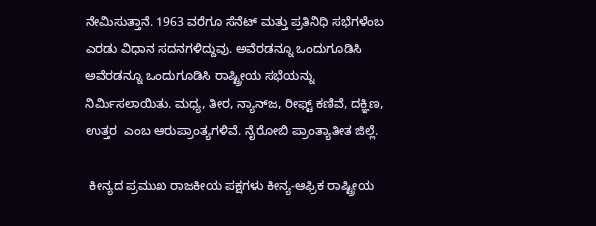ನೇಮಿಸುತ್ತಾನೆ. 1963 ವರೆಗೂ ಸೆನೆಟ್ ಮತ್ತು ಪ್ರತಿನಿಧಿ ಸಭೆಗಳೆಂಬ ಎರಡು ವಿಧಾನ ಸದನಗಳಿದ್ದುವು. ಅವೆರಡನ್ನೂ ಒಂದುಗೂಡಿಸಿ  ಅವೆರಡನ್ನೂ ಒಂದುಗೂಡಿಸಿ ರಾಷ್ಟ್ರೀಯ ಸಭೆಯನ್ನು ನಿರ್ಮಿಸಲಾಯಿತು. ಮಧ್ಯ, ತೀರ, ನ್ಯಾನ್‍ಜ, ರೀಫ್ಟ್ ಕಣಿವೆ, ದಕ್ಞಿಣ, ಉತ್ತರ  ಎಂಬ ಆರುಪ್ರಾಂತ್ಯಗಳಿವೆ. ನೈರೋಬಿ ಪ್ರಾಂತ್ಯಾತೀತ ಜಿಲ್ಲೆ.

 ಕೀನ್ಯದ ಪ್ರಮುಖ ರಾಜಕೀಯ ಪಕ್ಷಗಳು ಕೀನ್ಯ-ಆಫ್ರಿಕ ರಾಷ್ಟ್ರೀಯ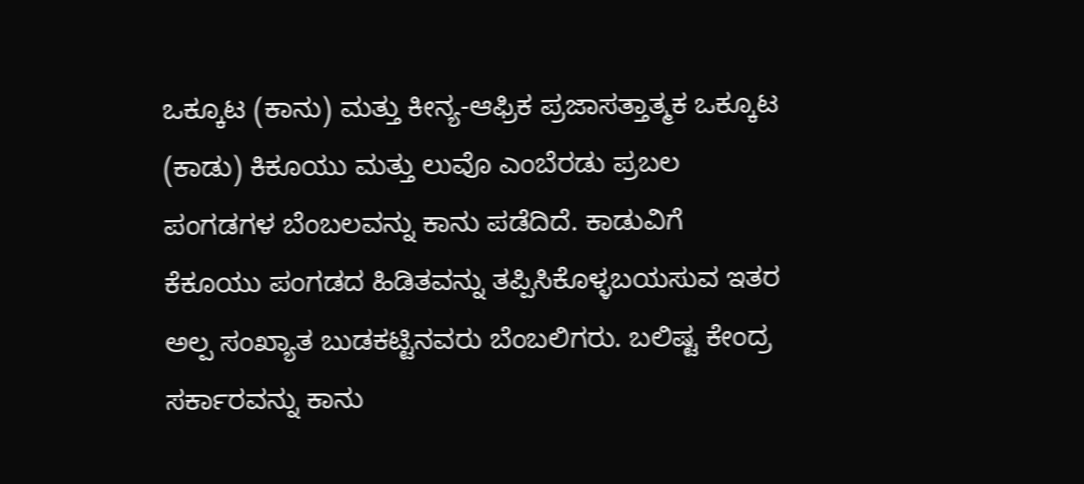ಒಕ್ಕೂಟ (ಕಾನು) ಮತ್ತು ಕೀನ್ಯ-ಆಫ್ರಿಕ ಪ್ರಜಾಸತ್ತಾತ್ಮಕ ಒಕ್ಕೂಟ (ಕಾಡು) ಕಿಕೂಯು ಮತ್ತು ಲುವೊ ಎಂಬೆರಡು ಪ್ರಬಲ ಪಂಗಡಗಳ ಬೆಂಬಲವನ್ನು ಕಾನು ಪಡೆದಿದೆ. ಕಾಡುವಿಗೆ ಕೆಕೂಯು ಪಂಗಡದ ಹಿಡಿತವನ್ನು ತಪ್ಪಿಸಿಕೊಳ್ಳಬಯಸುವ ಇತರ ಅಲ್ಪ ಸಂಖ್ಯಾತ ಬುಡಕಟ್ಟಿನವರು ಬೆಂಬಲಿಗರು. ಬಲಿಷ್ಟ ಕೇಂದ್ರ ಸರ್ಕಾರವನ್ನು ಕಾನು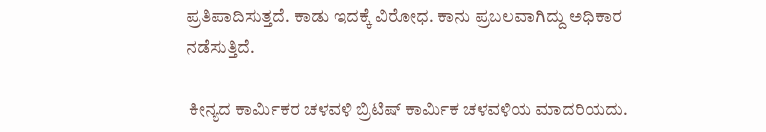ಪ್ರತಿಪಾದಿಸುತ್ತದೆ. ಕಾಡು ಇದಕ್ಕೆ ವಿರೋಧ. ಕಾನು ಪ್ರಬಲವಾಗಿದ್ದು ಅಧಿಕಾರ ನಡೆಸುತ್ತಿದೆ.

 ಕೀನ್ಯದ ಕಾರ್ಮಿಕರ ಚಳವಳಿ ಬ್ರಿಟಿಷ್ ಕಾರ್ಮಿಕ ಚಳವಳಿಯ ಮಾದರಿಯದು.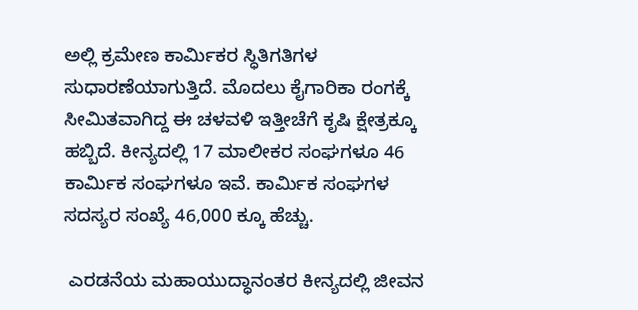ಅಲ್ಲಿ ಕ್ರಮೇಣ ಕಾರ್ಮಿಕರ ಸ್ಧಿತಿಗತಿಗಳ ಸುಧಾರಣೆಯಾಗುತ್ತಿದೆ. ಮೊದಲು ಕೈಗಾರಿಕಾ ರಂಗಕ್ಕೆ ಸೀಮಿತವಾಗಿದ್ದ ಈ ಚಳವಳಿ ಇತ್ತೀಚೆಗೆ ಕೃಷಿ ಕ್ಷೇತ್ರಕ್ಕೂ ಹಬ್ಬಿದೆ. ಕೀನ್ಯದಲ್ಲಿ 17 ಮಾಲೀಕರ ಸಂಘಗಳೂ 46 ಕಾರ್ಮಿಕ ಸಂಘಗಳೂ ಇವೆ. ಕಾರ್ಮಿಕ ಸಂಘಗಳ ಸದಸ್ಯರ ಸಂಖ್ಯೆ 46,000 ಕ್ಕೂ ಹೆಚ್ಚು.

 ಎರಡನೆಯ ಮಹಾಯುದ್ಧಾನಂತರ ಕೀನ್ಯದಲ್ಲಿ ಜೀವನ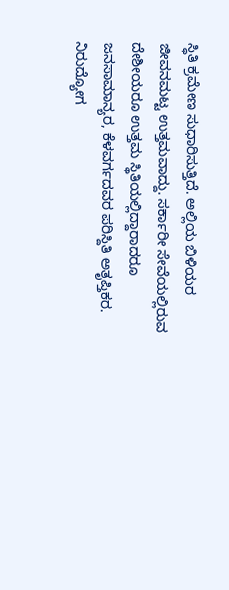ಸ್ಧಿತಿ ಕ್ರಮೇಣ ಸುಧಾರಿಸುತ್ತಿದೆ. ಅಲ್ಲಿಯ ಬಿಳಿಯರ ಜೀವನಮಟ್ಟ ಉತ್ತಮವಾದ್ದು. ಸರ್ಕಾರೀ ಸೇವೆಯಲ್ಲಿರುವ ದೇಶೀಯರೂ ಉತ್ತಮ ಸ್ಥಿತಿಯಲ್ಲಿದ್ದಾರಾದರೂ ಜನಸಾಮಾನ್ಯರ, ಕೆಳವರ್ಗದವರ ಪರಿಸ್ದಿತಿ ಅತೃಪ್ತಿಕರ. ನಿರುದ್ಯೋಗ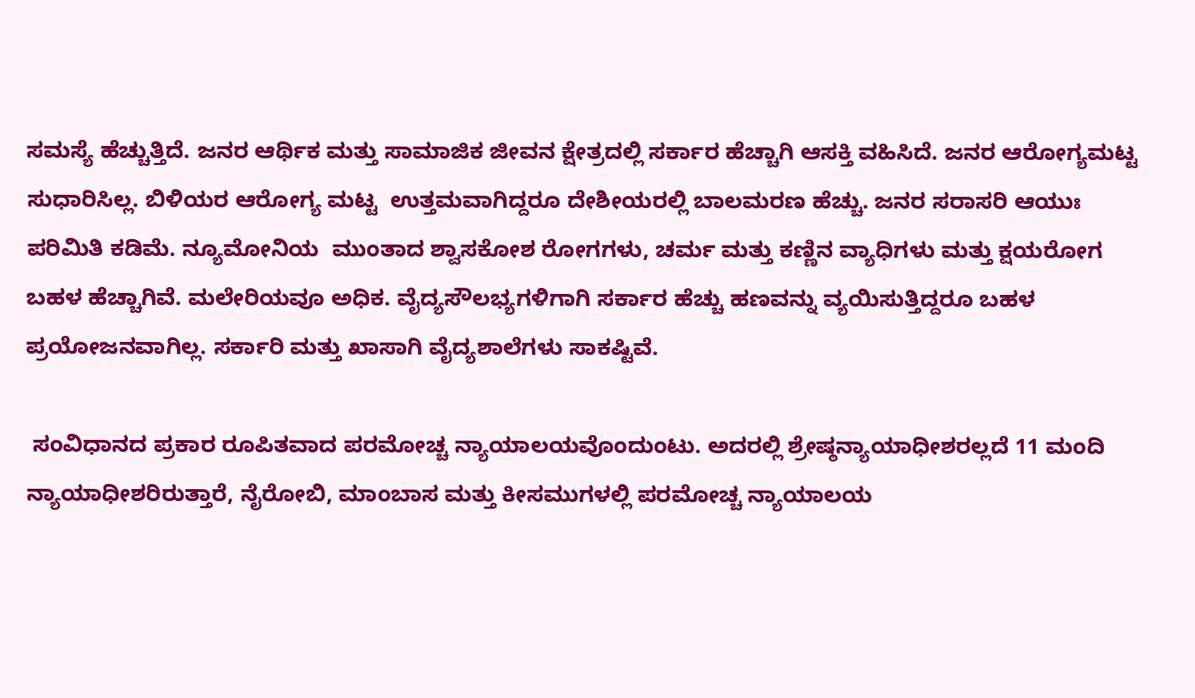ಸಮಸ್ಯೆ ಹೆಚ್ಚುತ್ತಿದೆ. ಜನರ ಆರ್ಥಿಕ ಮತ್ತು ಸಾಮಾಜಿಕ ಜೀವನ ಕ್ಷೇತ್ರದಲ್ಲಿ ಸರ್ಕಾರ ಹೆಚ್ಚಾಗಿ ಆಸಕ್ತಿ ವಹಿಸಿದೆ. ಜನರ ಆರೋಗ್ಯಮಟ್ಟ ಸುಧಾರಿಸಿಲ್ಲ. ಬಿಳಿಯರ ಆರೋಗ್ಯ ಮಟ್ಟ  ಉತ್ತಮವಾಗಿದ್ದರೂ ದೇಶೀಯರಲ್ಲಿ ಬಾಲಮರಣ ಹೆಚ್ಚು. ಜನರ ಸರಾಸರಿ ಆಯುಃ ಪರಿಮಿತಿ ಕಡಿಮೆ. ನ್ಯೂಮೋನಿಯ  ಮುಂತಾದ ಶ್ವಾಸಕೋಶ ರೋಗಗಳು, ಚರ್ಮ ಮತ್ತು ಕಣ್ಣಿನ ವ್ಯಾಧಿಗಳು ಮತ್ತು ಕ್ಷಯರೋಗ ಬಹಳ ಹೆಚ್ಚಾಗಿವೆ. ಮಲೇರಿಯವೂ ಅಧಿಕ. ವೈದ್ಯಸೌಲಭ್ಯಗಳಿಗಾಗಿ ಸರ್ಕಾರ ಹೆಚ್ಚು ಹಣವನ್ನು ವ್ಯಯಿಸುತ್ತಿದ್ದರೂ ಬಹಳ ಪ್ರಯೋಜನವಾಗಿಲ್ಲ. ಸರ್ಕಾರಿ ಮತ್ತು ಖಾಸಾಗಿ ವೈದ್ಯಶಾಲೆಗಳು ಸಾಕಷ್ಟಿವೆ.

 ಸಂವಿಧಾನದ ಪ್ರಕಾರ ರೂಪಿತವಾದ ಪರಮೋಚ್ಚ ನ್ಯಾಯಾಲಯವೊಂದುಂಟು. ಅದರಲ್ಲಿ ಶ್ರೇಷ್ಠನ್ಯಾಯಾಧೀಶರಲ್ಲದೆ 11 ಮಂದಿ ನ್ಯಾಯಾಧೀಶರಿರುತ್ತಾರೆ, ನೈರೋಬಿ, ಮಾಂಬಾಸ ಮತ್ತು ಕೀಸಮುಗಳಲ್ಲಿ ಪರಮೋಚ್ಚ ನ್ಯಾಯಾಲಯ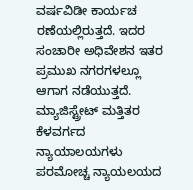ವರ್ಷವಿಡೀ ಕಾರ್ಯಚ
ರಣೆಯಲ್ಲಿರುತ್ತದೆ. ಇದರ ಸಂಚಾರೀ ಅಧಿವೇಶನ ಇತರ ಪ್ರಮುಖ ನಗರಗಳಲ್ಲೂ ಆಗಾಗ ನಡೆಯುತ್ತದೆ. ಮ್ಯಾಜಿಸ್ಟ್ರೇಟ್ ಮತ್ತಿತರ ಕೆಳವರ್ಗದ ನ್ಯಾಯಾಲಯಗಳು ಪರಮೋಚ್ಚ ನ್ಯಾಯಲಯದ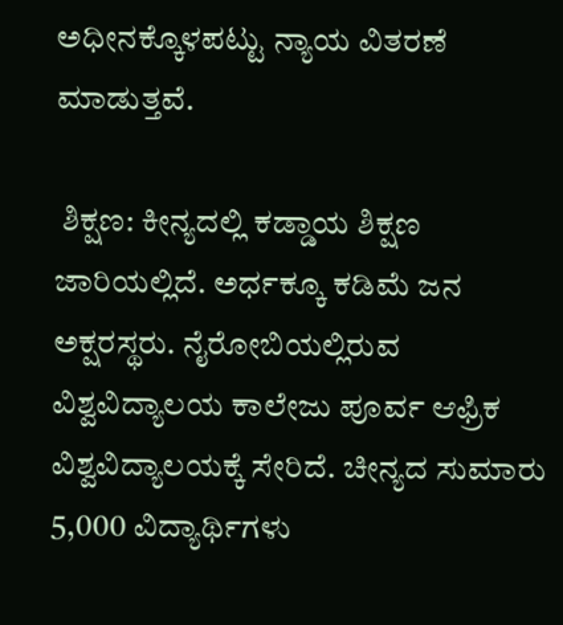ಅಧೀನಕ್ಕೊಳಪಟ್ಟು ನ್ಯಾಯ ವಿತರಣೆ ಮಾಡುತ್ತವೆ.

 ಶಿಕ್ಷಣ: ಕೀನ್ಯದಲ್ಲಿ ಕಡ್ಡಾಯ ಶಿಕ್ಷಣ ಜಾರಿಯಲ್ಲಿದೆ. ಅರ್ಧಕ್ಕೂ ಕಡಿಮೆ ಜನ ಅಕ್ಷರಸ್ಥರು. ನೈರೋಬಿಯಲ್ಲಿರುವ ವಿಶ್ವವಿದ್ಯಾಲಯ ಕಾಲೇಜು ಪೂರ್ವ ಆಫ್ರಿಕ ವಿಶ್ವವಿದ್ಯಾಲಯಕ್ಕೆ ಸೇರಿದೆ. ಚೀನ್ಯದ ಸುಮಾರು 5,000 ವಿದ್ಯಾರ್ಥಿಗಳು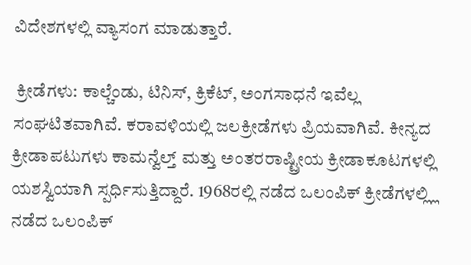ವಿದೇಶಗಳಲ್ಲಿ ವ್ಯಾಸಂಗ ಮಾಡುತ್ತಾರೆ.

 ಕ್ರೀಡೆಗಳು: ಕಾಲ್ಚೆಂಡು, ಟಿನಿಸ್, ಕ್ರಿಕೆಟ್, ಅಂಗಸಾಧನೆ ಇವೆಲ್ಲ ಸಂಘಟಿತವಾಗಿವೆ. ಕರಾವಳಿಯಲ್ಲಿ ಜಲಕ್ರೀಡೆಗಳು ಪ್ರಿಯವಾಗಿವೆ. ಕೀನ್ಯದ ಕ್ರೀಡಾಪಟುಗಳು ಕಾಮನ್ವೆಲ್ತ್ ಮತ್ತು ಅಂತರರಾಷ್ಟ್ರೀಯ ಕ್ರೀಡಾಕೂಟಗಳಲ್ಲಿ ಯಶಸ್ವಿಯಾಗಿ ಸ್ಪರ್ಧಿಸುತ್ತಿದ್ದಾರೆ. 1968ರಲ್ಲಿ ನಡೆದ ಒಲಂಪಿಕ್ ಕ್ರೀಡೆಗಳಲ್ಲ್ಲಿ ನಡೆದ ಒಲಂಪಿಕ್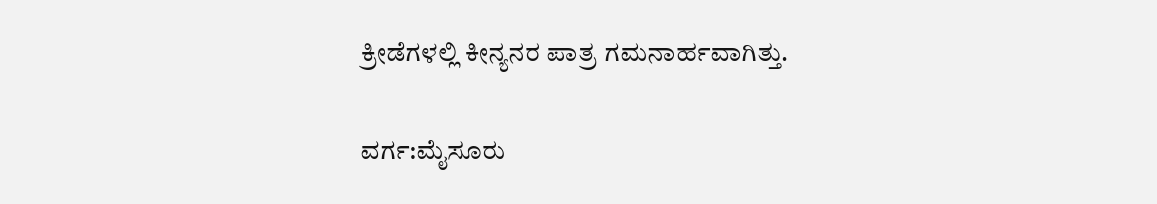ಕ್ರೀಡೆಗಳಲ್ಲಿ ಕೀನ್ಯನರ ಪಾತ್ರ ಗಮನಾರ್ಹವಾಗಿತ್ತು.

ವರ್ಗ:ಮೈಸೂರು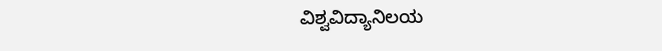ವಿಶ್ವವಿದ್ಯಾನಿಲಯ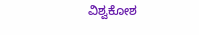ವಿಶ್ವಕೋಶ